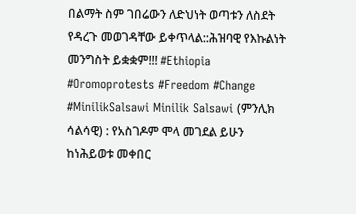በልማት ስም ገበሬውን ለድህነት ወጣቱን ለስደት የዳረጉ መወገዳቸው ይቀጥላል::ሕዝባዊ የእኩልነት መንግስት ይቋቋም!!! #Ethiopia #Oromoprotests #Freedom #Change #MinilikSalsawi Minilik Salsawi (ምንሊክ ሳልሳዊ) : የአስገዶም ሞላ መገደል ይሁን ከነሕይወቱ መቀበር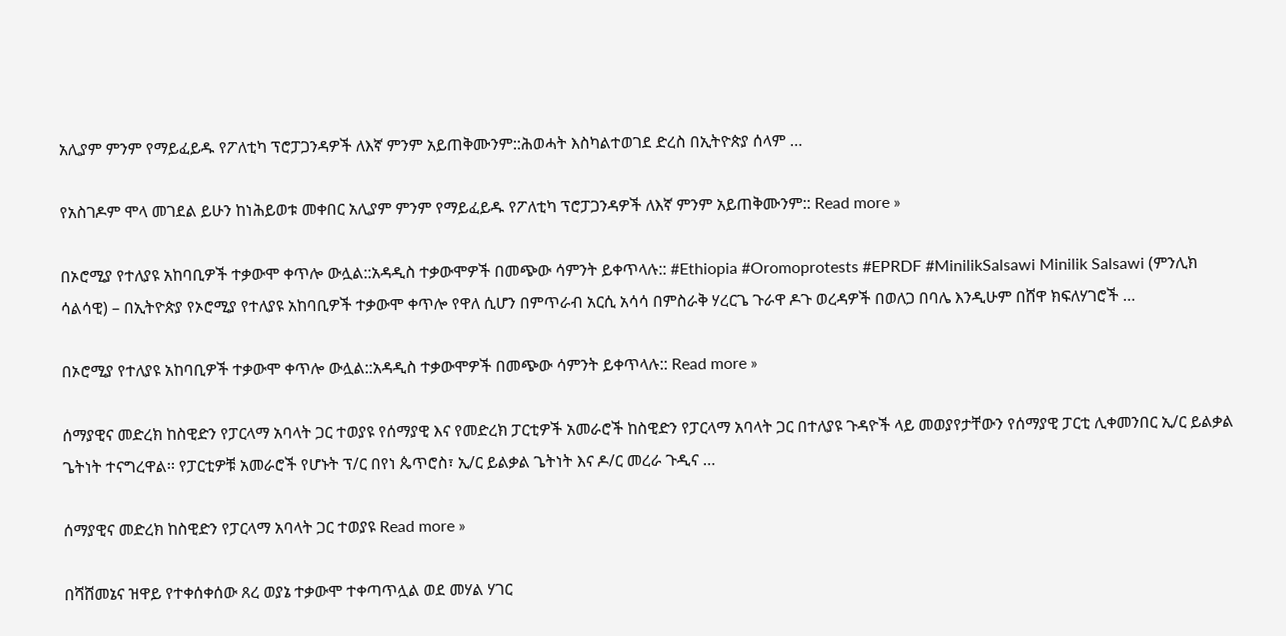አሊያም ምንም የማይፈይዱ የፖለቲካ ፕሮፓጋንዳዎች ለእኛ ምንም አይጠቅሙንም::ሕወሓት እስካልተወገደ ድረስ በኢትዮጵያ ሰላም …

የአስገዶም ሞላ መገደል ይሁን ከነሕይወቱ መቀበር አሊያም ምንም የማይፈይዱ የፖለቲካ ፕሮፓጋንዳዎች ለእኛ ምንም አይጠቅሙንም:: Read more »

በኦሮሚያ የተለያዩ አከባቢዎች ተቃውሞ ቀጥሎ ውሏል::አዳዲስ ተቃውሞዎች በመጭው ሳምንት ይቀጥላሉ:: #Ethiopia #Oromoprotests #EPRDF #MinilikSalsawi Minilik Salsawi (ምንሊክ ሳልሳዊ) – በኢትዮጵያ የኦሮሚያ የተለያዩ አከባቢዎች ተቃውሞ ቀጥሎ የዋለ ሲሆን በምጥራብ አርሲ አሳሳ በምስራቅ ሃረርጌ ጉራዋ ዶጉ ወረዳዎች በወለጋ በባሌ እንዲሁም በሸዋ ክፍለሃገሮች …

በኦሮሚያ የተለያዩ አከባቢዎች ተቃውሞ ቀጥሎ ውሏል::አዳዲስ ተቃውሞዎች በመጭው ሳምንት ይቀጥላሉ:: Read more »

ሰማያዊና መድረክ ከስዊድን የፓርላማ አባላት ጋር ተወያዩ የሰማያዊ እና የመድረክ ፓርቲዎች አመራሮች ከስዊድን የፓርላማ አባላት ጋር በተለያዩ ጉዳዮች ላይ መወያየታቸውን የሰማያዊ ፓርቲ ሊቀመንበር ኢ/ር ይልቃል ጌትነት ተናግረዋል፡፡ የፓርቲዎቹ አመራሮች የሆኑት ፕ/ር በየነ ጴጥሮስ፣ ኢ/ር ይልቃል ጌትነት እና ዶ/ር መረራ ጉዲና …

ሰማያዊና መድረክ ከስዊድን የፓርላማ አባላት ጋር ተወያዩ Read more »

በሻሸመኔና ዝዋይ የተቀሰቀሰው ጸረ ወያኔ ተቃውሞ ተቀጣጥሏል ወደ መሃል ሃገር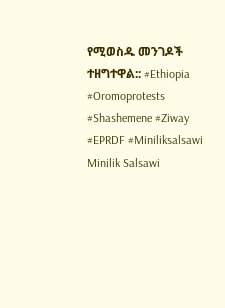የሚወስዱ መንገዶች ተዘግተዋል:: #Ethiopia #Oromoprotests #Shashemene #Ziway #EPRDF #Miniliksalsawi Minilik Salsawi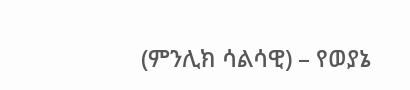(ምንሊክ ሳልሳዊ) – የወያኔ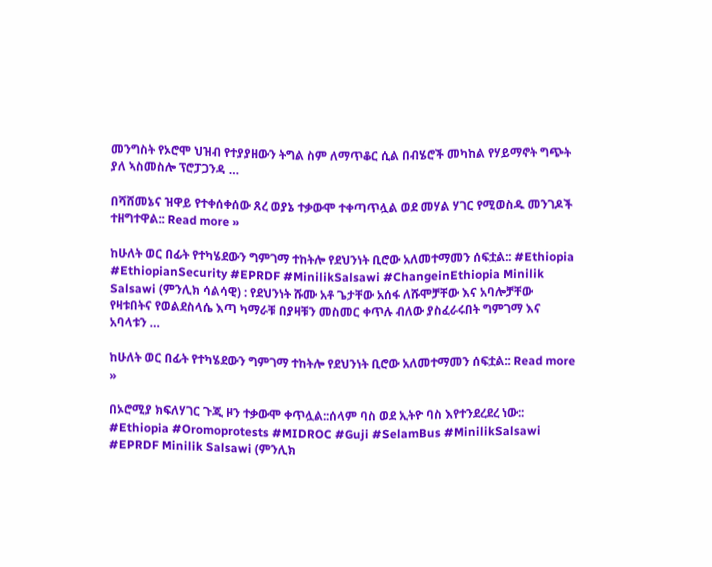መንግስት የኦሮሞ ህዝብ የተያያዘውን ትግል ስም ለማጥቆር ሲል በብሄሮች መካከል የሃይማኖት ግጭት ያለ ኣስመስሎ ፕሮፓጋንዳ …

በሻሸመኔና ዝዋይ የተቀሰቀሰው ጸረ ወያኔ ተቃውሞ ተቀጣጥሏል ወደ መሃል ሃገር የሚወስዱ መንገዶች ተዘግተዋል:: Read more »

ከሁለት ወር በፊት የተካሄደውን ግምገማ ተከትሎ የደህንነት ቢሮው አለመተማመን ሰፍቷል:: #Ethiopia #EthiopianSecurity #EPRDF #MinilikSalsawi #ChangeinEthiopia Minilik Salsawi (ምንሊክ ሳልሳዊ) : የደህንነት ሹሙ አቶ ጌታቸው አሰፋ ለሹሞቻቸው እና አባሎቻቸው የዛቱበትና የወልደስላሴ እጣ ካማራቹ በያዛቹን መስመር ቀጥሉ ብለው ያስፈራሩበት ግምገማ እና አባላቱን …

ከሁለት ወር በፊት የተካሄደውን ግምገማ ተከትሎ የደህንነት ቢሮው አለመተማመን ሰፍቷል:: Read more »

በኦሮሚያ ክፍለሃገር ጉጂ ዞን ተቃውሞ ቀጥሏል::ሰላም ባስ ወደ ኢትዮ ባስ እየተንደረደረ ነው:: #Ethiopia #Oromoprotests #MIDROC #Guji #SelamBus #MinilikSalsawi #EPRDF Minilik Salsawi (ምንሊክ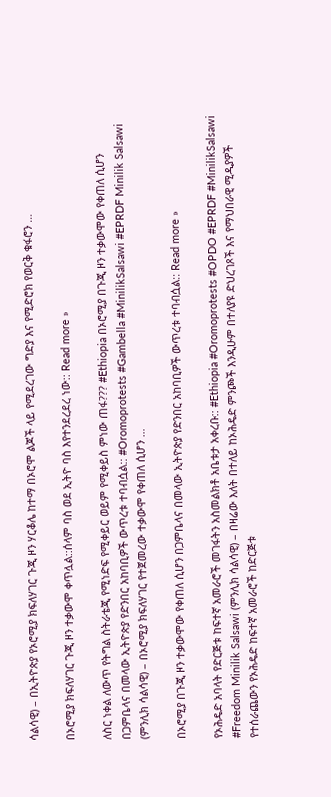ሳልሳዊ) – በኢትዮጵያ የኦሮሚያ ክፍለሃገር ጉጂ ዞን ሃርቆሌ ከተማ በኦሮሞ ልጆች ላይ የሚደረገው ግድያ እና የሚድሮክ የወርቅ ቁፋሮን …

በኦሮሚያ ክፍለሃገር ጉጂ ዞን ተቃውሞ ቀጥሏል::ሰላም ባስ ወደ ኢትዮ ባስ እየተንደረደረ ነው:: Read more »

ለስር ነቀል ለውጥ የትግል ስትራቴጂ የሚነድፍ የሚቀይር ወይም የሚቀይስ ምነው ጠፋ??? #Ethiopia በኦሮሚያ በጉጂ ዞን ተቃውሞው የቀጠለ ሲሆን በጋምቤላና በመላው ኢትዮጵያ የድንበር አከባቢዎች ውጥረቱ ተባብሷል:: #Oromoprotests #Gambella #MinilikSalsawi #EPRDF Minilik Salsawi (ምንሊክ ሳልሳዊ) – በኦሮሚያ ክፍለሃገር የተጀመረው ተቃውሞ የቀጠለ ሲሆን …

በኦሮሚያ በጉጂ ዞን ተቃውሞው የቀጠለ ሲሆን በጋምቤላና በመላው ኢትዮጵያ የድንበር አከባቢዎች ውጥረቱ ተባብሷል:: Read more »

የኦሕዴድ አባላት የድርጅቱ ከፍተኛ አመራሮች መገፋትን አስመልክቶ አቤቱታ አቀረቡ:: #Ethiopia #Oromoprotests #OPDO #EPRDF #MinilikSalsawi #Freedom Minilik Salsawi (ምንሊክ ሳልሳዊ) – በዛሬው እለት በተለይ ከኦሕዴድ ምንጮች እንዲሁም በተለያዩ ድህረገጾች እና የማህበራዊ ሚዲያዎች የተሰራጨውን የኦሕዴድ ከፍተኛ አመራሮች ከድርጅቱ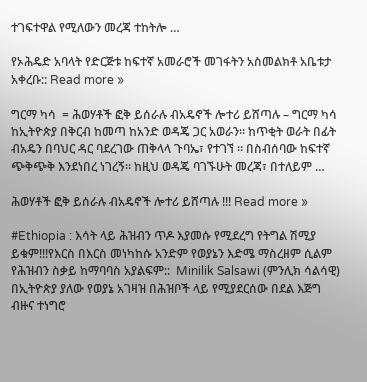ተገፍተዋል የሚለውን መረጃ ተከትሎ …

የኦሕዴድ አባላት የድርጅቱ ከፍተኛ አመራሮች መገፋትን አስመልክቶ አቤቱታ አቀረቡ:: Read more »

ግርማ ካሳ  = ሕወሃቶች ፎቅ ይሰራሉ ብአዴኖች ሎተሪ ይሸጣሉ – ግርማ ካሳ ከኢትዮጵያ በቅርብ ከመጣ ከአንድ ወዳጄ ጋር አወራን። ከጥቂት ወራት በፊት ብአዴን በባህር ዳር ባደረገው ጠቅላላ ጉባኤ፣ የተገኘ ። በስብሰባው ከፍተኛ ጭቅጭቅ እንደነበረ ነገረኝ። ከዚህ ወዳጄ ባገኙሁት መረጃ፣ በተለይም …

ሕወሃቶች ፎቅ ይሰራሉ ብአዴኖች ሎተሪ ይሸጣሉ !!! Read more »

#Ethiopia : እሳት ላይ ሕዝብን ጥዶ እያመሱ የሚደረግ የትግል ሽሚያ ይቁም!!!የእርስ በእርስ መነካከሱ አንድም የወያኔን እድሜ ማስረዘም ሲልም የሕዝብን ስቃይ ከማባባስ አያልፍም::  Minilik Salsawi (ምንሊክ ሳልሳዊ) በኢትዮጵያ ያለው የወያኔ አገዛዝ በሕዝቦች ላይ የሚያደርሰው በደል እጅግ ብዙና ተነግሮ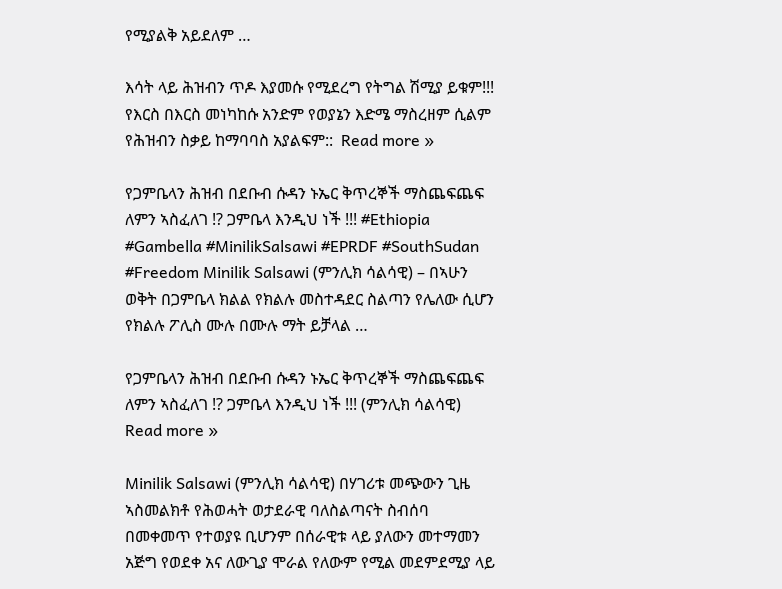የሚያልቅ አይደለም …

እሳት ላይ ሕዝብን ጥዶ እያመሱ የሚደረግ የትግል ሽሚያ ይቁም!!! የእርስ በእርስ መነካከሱ አንድም የወያኔን እድሜ ማስረዘም ሲልም የሕዝብን ስቃይ ከማባባስ አያልፍም::  Read more »

የጋምቤላን ሕዝብ በደቡብ ሱዳን ኑኤር ቅጥረኞች ማስጨፍጨፍ ለምን ኣስፈለገ !? ጋምቤላ እንዲህ ነች !!! #Ethiopia #Gambella #MinilikSalsawi #EPRDF #SouthSudan #Freedom Minilik Salsawi (ምንሊክ ሳልሳዊ) – በኣሁን ወቅት በጋምቤላ ክልል የክልሉ መስተዳደር ስልጣን የሌለው ሲሆን የክልሉ ፖሊስ ሙሉ በሙሉ ማት ይቻላል …

የጋምቤላን ሕዝብ በደቡብ ሱዳን ኑኤር ቅጥረኞች ማስጨፍጨፍ ለምን ኣስፈለገ !? ጋምቤላ እንዲህ ነች !!! (ምንሊክ ሳልሳዊ) Read more »

Minilik Salsawi (ምንሊክ ሳልሳዊ) በሃገሪቱ መጭውን ጊዜ ኣስመልክቶ የሕወሓት ወታደራዊ ባለስልጣናት ስብሰባ በመቀመጥ የተወያዩ ቢሆንም በሰራዊቱ ላይ ያለውን መተማመን አጅግ የወደቀ አና ለውጊያ ሞራል የለውም የሚል መደምደሚያ ላይ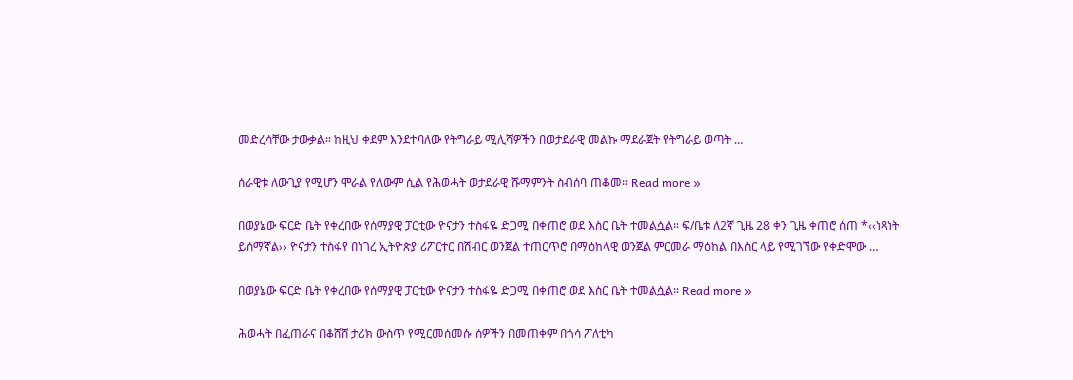መድረሳቸው ታውቃል። ከዚህ ቀደም እንደተባለው የትግራይ ሚሊሻዎችን በወታደራዊ መልኩ ማደራጀት የትግራይ ወጣት …

ሰራዊቱ ለውጊያ የሚሆን ሞራል የለውም ሲል የሕወሓት ወታደራዊ ሹማምንት ስብሰባ ጠቆመ። Read more »

በወያኔው ፍርድ ቤት የቀረበው የሰማያዊ ፓርቲው ዮናታን ተስፋዬ ድጋሚ በቀጠሮ ወደ እስር ቤት ተመልሷል። ፍ/ቤቱ ለ2ኛ ጊዜ 28 ቀን ጊዜ ቀጠሮ ሰጠ *‹‹ነጻነት ይሰማኛል›› ዮናታን ተስፋየ በነገረ ኢትዮጵያ ሪፖርተር በሽብር ወንጀል ተጠርጥሮ በማዕከላዊ ወንጀል ምርመራ ማዕከል በእስር ላይ የሚገኘው የቀድሞው …

በወያኔው ፍርድ ቤት የቀረበው የሰማያዊ ፓርቲው ዮናታን ተስፋዬ ድጋሚ በቀጠሮ ወደ እስር ቤት ተመልሷል። Read more »

ሕወሓት በፈጠራና በቆሸሸ ታሪክ ውስጥ የሚርመሰመሱ ሰዎችን በመጠቀም በጎሳ ፖለቲካ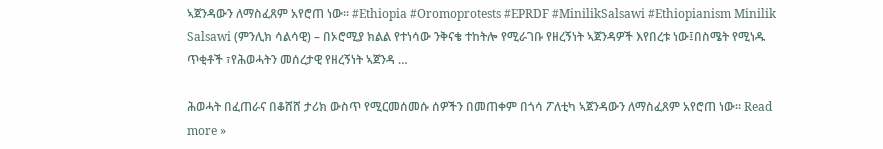ኣጀንዳውን ለማስፈጸም አየሮጠ ነው። #Ethiopia #Oromoprotests #EPRDF #MinilikSalsawi #Ethiopianism Minilik Salsawi (ምንሊክ ሳልሳዊ) – በኦሮሚያ ክልል የተነሳው ንቅናቄ ተከትሎ የሚራገቡ የዘረኝነት ኣጀንዳዎች እየበረቱ ነው፤በስሜት የሚነዱ ጥቂቶች ፣የሕወሓትን መሰረታዊ የዘረኝነት ኣጀንዳ …

ሕወሓት በፈጠራና በቆሸሸ ታሪክ ውስጥ የሚርመሰመሱ ሰዎችን በመጠቀም በጎሳ ፖለቲካ ኣጀንዳውን ለማስፈጸም አየሮጠ ነው። Read more »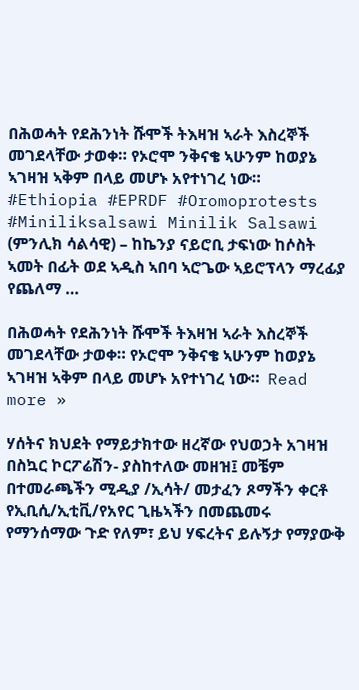በሕወሓት የደሕንነት ሹሞች ትእዛዝ ኣራት እስረኞች መገደላቸው ታወቀ። የኦሮሞ ንቅናቄ ኣሁንም ከወያኔ ኣገዛዝ ኣቅም በላይ መሆኑ አየተነገረ ነው። #Ethiopia #EPRDF #Oromoprotests #Miniliksalsawi Minilik Salsawi (ምንሊክ ሳልሳዊ) – ከኬንያ ናይሮቢ ታፍነው ከሶስት ኣመት በፊት ወደ ኣዲስ ኣበባ ኣሮጌው ኣይሮፕላን ማረፊያ የጨለማ …

በሕወሓት የደሕንነት ሹሞች ትእዛዝ ኣራት እስረኞች መገደላቸው ታወቀ። የኦሮሞ ንቅናቄ ኣሁንም ከወያኔ ኣገዛዝ ኣቅም በላይ መሆኑ አየተነገረ ነው።  Read more »

ሃሰትና ክህደት የማይታክተው ዘረኛው የህወኃት አገዛዝ በስኳር ኮርፖሬሽን- ያስከተለው መዘዝ፤ መቼም በተመራጫችን ሚዲያ /ኢሳት/ መታፈን ጾማችን ቀርቶ የኢቢሲ/ኢቲቪ/የአየር ጊዜኣችን በመጨመሩ የማንሰማው ጉድ የለም፣ ይህ ሃፍረትና ይሉኝታ የማያውቅ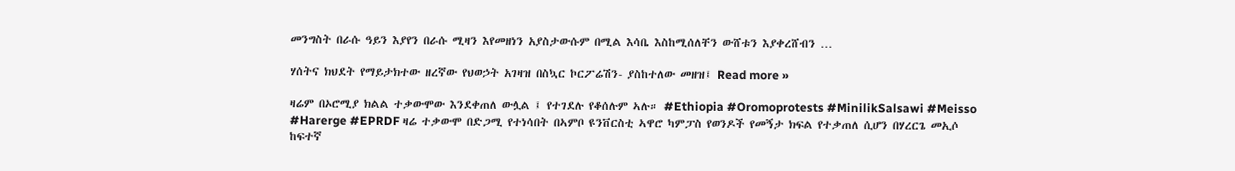መንግስት በራሱ ዓይን እያየን በራሱ ሚዛን እየመዘነን አያስታውሱም በሚል እሳቤ እስከሚሰለቸን ውሸቱን እያቀረሸብን …

ሃሰትና ክህደት የማይታክተው ዘረኛው የህወኃት አገዛዝ በስኳር ኮርፖሬሽን- ያስከተለው መዘዝ፤ Read more »

ዛሬም በኦሮሚያ ክልል ተቃውሞው እንደቀጠለ ውሏል ፤ የተገደሉ የቆሰሉም ኣሉ። #Ethiopia #Oromoprotests #MinilikSalsawi #Meisso #Harerge #EPRDF ዛሬ ተቃውሞ በድጋሚ የተነሳበት በኣምቦ ዩንቨርስቲ ኣዋሮ ካምፓስ የወንዶች የመኝታ ክፍል የተቃጠለ ሲሆን በሃረርጌ መኢሶ ከፍተኛ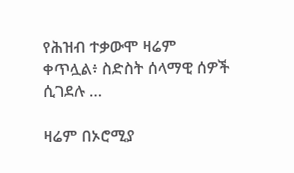የሕዝብ ተቃውሞ ዛሬም ቀጥሏል፥ ስድስት ሰላማዊ ሰዎች ሲገደሉ …

ዛሬም በኦሮሚያ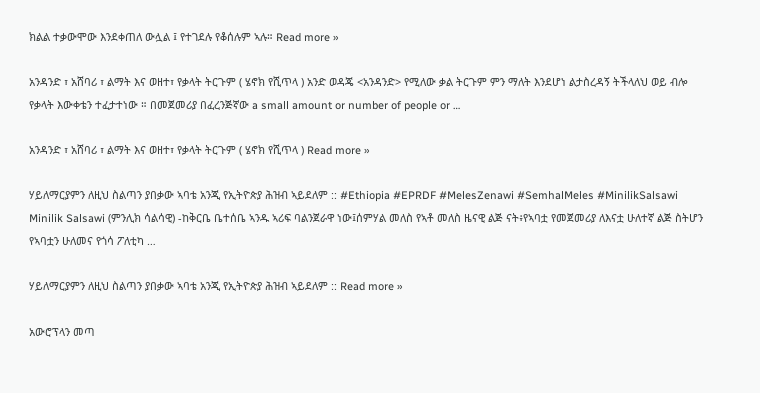ክልል ተቃውሞው እንደቀጠለ ውሏል ፤ የተገደሉ የቆሰሉም ኣሉ። Read more »

አንዳንድ ፣ አሸባሪ ፣ ልማት እና ወዘተ፣ የቃላት ትርጉም ( ሄኖክ የሺጥላ ) አንድ ወዳጄ <አንዳንድ> የሚለው ቃል ትርጉም ምን ማለት እንደሆነ ልታስረዳኝ ትችላለህ ወይ ብሎ የቃላት እውቀቴን ተፈታተነው ። በመጀመሪያ በፈረንጅኛው a small amount or number of people or …

አንዳንድ ፣ አሸባሪ ፣ ልማት እና ወዘተ፣ የቃላት ትርጉም ( ሄኖክ የሺጥላ ) Read more »

ሃይለማርያምን ለዚህ ስልጣን ያበቃው ኣባቴ አንጂ የኢትዮጵያ ሕዝብ ኣይደለም :: #Ethiopia #EPRDF #MelesZenawi #SemhalMeles #MinilikSalsawi Minilik Salsawi (ምንሊክ ሳልሳዊ) -ከቅርቤ ቤተሰቤ ኣንዱ ኣሪፍ ባልንጀራዋ ነው፤ሰምሃል መለስ የኣቶ መለስ ዜናዊ ልጅ ናት፥የኣባቷ የመጀመሪያ ለእናቷ ሁለተኛ ልጅ ስትሆን የኣባቷን ሁለመና የጎሳ ፖለቲካ …

ሃይለማርያምን ለዚህ ስልጣን ያበቃው ኣባቴ አንጂ የኢትዮጵያ ሕዝብ ኣይደለም :: Read more »

አውሮፕላን መጣ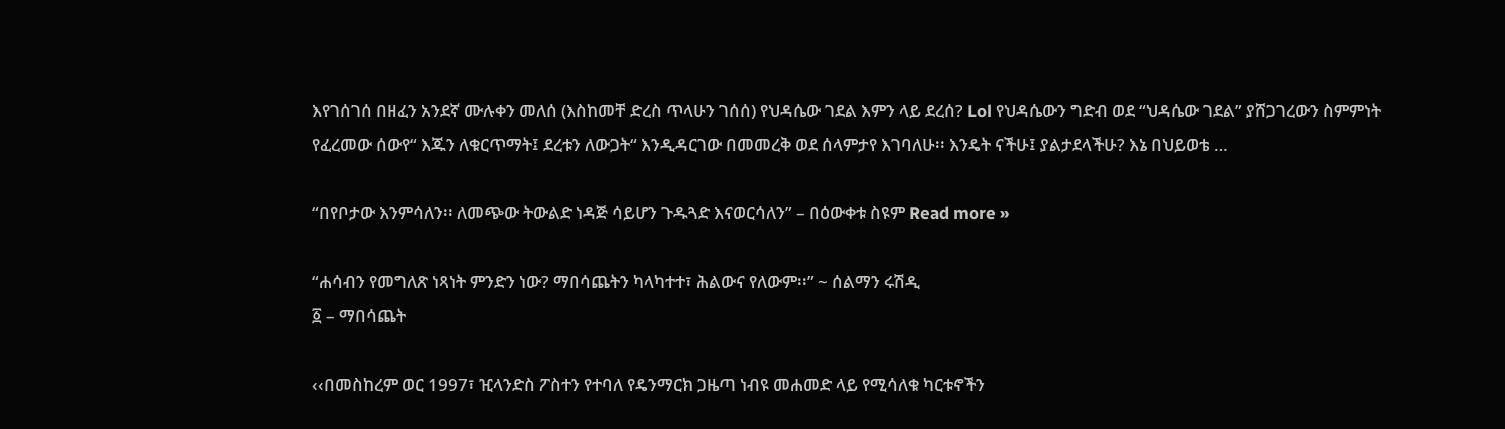እየገሰገሰ በዘፈን አንደኛ ሙሉቀን መለሰ (እስከመቸ ድረስ ጥላሁን ገሰሰ) የህዳሴው ገደል እምን ላይ ደረሰ? Lol የህዳሴውን ግድብ ወደ “ህዳሴው ገደል” ያሸጋገረውን ስምምነት የፈረመው ሰውየ“ እጁን ለቁርጥማት፤ ደረቱን ለውጋት“ እንዲዳርገው በመመረቅ ወደ ሰላምታየ እገባለሁ፡፡ እንዴት ናችሁ፤ ያልታደላችሁ? እኔ በህይወቴ …

“በየቦታው እንምሳለን፡፡ ለመጭው ትውልድ ነዳጅ ሳይሆን ጉዱጓድ እናወርሳለን” – በዕውቀቱ ስዩም Read more »

“ሐሳብን የመግለጽ ነጻነት ምንድን ነው? ማበሳጨትን ካላካተተ፣ ሕልውና የለውም፡፡” ~ ሰልማን ሩሽዲ
፩ – ማበሳጨት

‹‹በመስከረም ወር 1997፣ ዢላንድስ ፖስተን የተባለ የዴንማርክ ጋዜጣ ነብዩ መሐመድ ላይ የሚሳለቁ ካርቱኖችን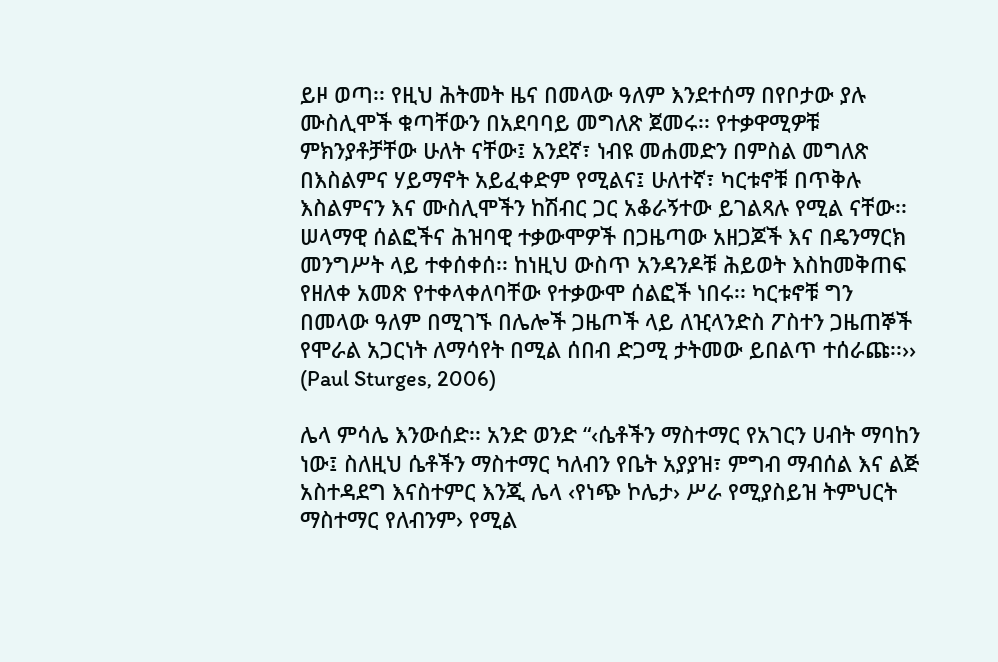ይዞ ወጣ፡፡ የዚህ ሕትመት ዜና በመላው ዓለም እንደተሰማ በየቦታው ያሉ ሙስሊሞች ቁጣቸውን በአደባባይ መግለጽ ጀመሩ፡፡ የተቃዋሚዎቹ ምክንያቶቻቸው ሁለት ናቸው፤ አንደኛ፣ ነብዩ መሐመድን በምስል መግለጽ በእስልምና ሃይማኖት አይፈቀድም የሚልና፤ ሁለተኛ፣ ካርቱኖቹ በጥቅሉ እስልምናን እና ሙስሊሞችን ከሽብር ጋር አቆራኝተው ይገልጻሉ የሚል ናቸው፡፡  ሠላማዊ ሰልፎችና ሕዝባዊ ተቃውሞዎች በጋዜጣው አዘጋጆች እና በዴንማርክ መንግሥት ላይ ተቀሰቀሰ፡፡ ከነዚህ ውስጥ አንዳንዶቹ ሕይወት እስከመቅጠፍ የዘለቀ አመጽ የተቀላቀለባቸው የተቃውሞ ሰልፎች ነበሩ፡፡ ካርቱኖቹ ግን በመላው ዓለም በሚገኙ በሌሎች ጋዜጦች ላይ ለዢላንድስ ፖስተን ጋዜጠኞች የሞራል አጋርነት ለማሳየት በሚል ሰበብ ድጋሚ ታትመው ይበልጥ ተሰራጩ፡፡›› (Paul Sturges, 2006)

ሌላ ምሳሌ እንውሰድ፡፡ አንድ ወንድ “‹ሴቶችን ማስተማር የአገርን ሀብት ማባከን ነው፤ ስለዚህ ሴቶችን ማስተማር ካለብን የቤት አያያዝ፣ ምግብ ማብሰል እና ልጅ አስተዳደግ እናስተምር እንጂ ሌላ ‹የነጭ ኮሌታ› ሥራ የሚያስይዝ ትምህርት ማስተማር የለብንም› የሚል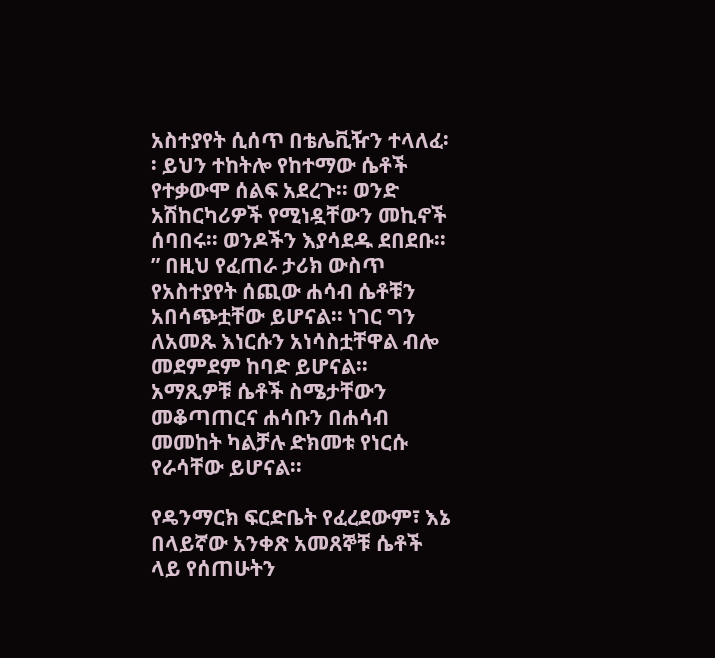አስተያየት ሲሰጥ በቴሌቪዥን ተላለፈ፡፡ ይህን ተከትሎ የከተማው ሴቶች የተቃውሞ ሰልፍ አደረጉ፡፡ ወንድ አሽከርካሪዎች የሚነዷቸውን መኪኖች ሰባበሩ፡፡ ወንዶችን እያሳደዱ ደበደቡ፡፡” በዚህ የፈጠራ ታሪክ ውስጥ የአስተያየት ሰጪው ሐሳብ ሴቶቹን አበሳጭቷቸው ይሆናል፡፡ ነገር ግን ለአመጹ እነርሱን አነሳስቷቸዋል ብሎ መደምደም ከባድ ይሆናል፡፡ አማጺዎቹ ሴቶች ስሜታቸውን መቆጣጠርና ሐሳቡን በሐሳብ መመከት ካልቻሉ ድክመቱ የነርሱ የራሳቸው ይሆናል፡፡

የዴንማርክ ፍርድቤት የፈረደውም፣ እኔ በላይኛው አንቀጽ አመጸኞቹ ሴቶች ላይ የሰጠሁትን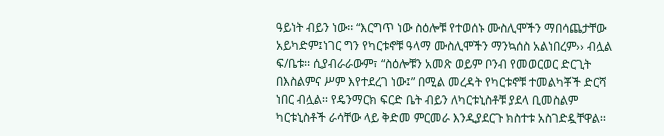ዓይነት ብይን ነው፡፡ “እርግጥ ነው ስዕሎቹ የተወሰኑ ሙስሊሞችን ማበሳጨታቸው አይካድም፤ነገር ግን የካርቱኖቹ ዓላማ ሙስሊሞችን ማንኳሰስ አልነበረም›› ብሏል ፍ/ቤቱ፡፡ ሲያብራራውም፣ “ስዕሎቹን አመጽ ወይም ቦንብ የመወርወር ድርጊት በእስልምና ሥም እየተደረገ ነው፤” በሚል መረዳት የካርቱኖቹ ተመልካቾች ድርሻ ነበር ብሏል፡፡ የዴንማርክ ፍርድ ቤት ብይን ለካርቱኒስቶቹ ያደላ ቢመስልም ካርቱኒስቶች ራሳቸው ላይ ቅድመ ምርመራ እንዲያደርጉ ክስተቱ አስገድዷቸዋል፡፡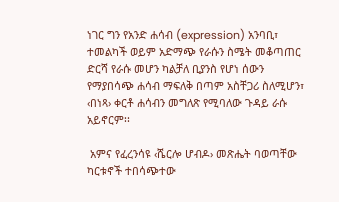ነገር ግን የአንድ ሐሳብ (expression) አንባቢ፣ ተመልካች ወይም አድማጭ የራሱን ስሜት መቆጣጠር ድርሻ የራሱ መሆን ካልቻለ ቢያንስ የሆነ ሰውን የማያበሳጭ ሐሳብ ማፍለቅ በጣም አስቸጋሪ ስለሚሆን፣ ‹በነጻ› ቀርቶ ሐሳብን መግለጽ የሚባለው ጉዳይ ራሱ አይኖርም፡፡

 አምና የፈረንሳዩ ‹ሼርሎ ሆብዶ› መጽሔት ባወጣቸው ካርቱኖች ተበሳጭተው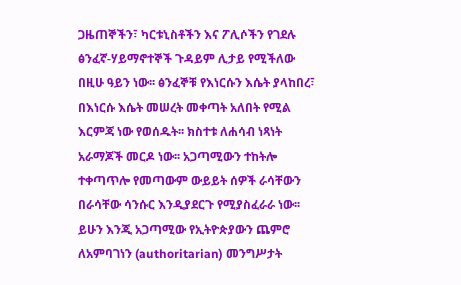ጋዜጠኞችን፣ ካርቱኒስቶችን እና ፖሊሶችን የገደሉ ፅንፈኛ-ሃይማኖተኞች ጉዳይም ሊታይ የሚችለው በዚሁ ዓይን ነው፡፡ ፅንፈኞቹ የእነርሱን እሴት ያላከበረ፣ በእነርሱ እሴት መሠረት መቀጣት አለበት የሚል እርምጃ ነው የወሰዱት፡፡ ክስተቱ ለሐሳብ ነጻነት አራማጆች መርዶ ነው፡፡ አጋጣሚውን ተከትሎ ተቀጣጥሎ የመጣውም ውይይት ሰዎች ራሳቸውን በራሳቸው ሳንሱር እንዲያደርጉ የሚያስፈራራ ነው፡፡ ይሁን እንጂ አጋጣሚው የኢትዮጵያውን ጨምሮ ለአምባገነን (authoritarian) መንግሥታት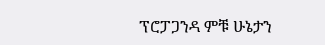ፕሮፓጋንዳ ምቹ ሁኔታን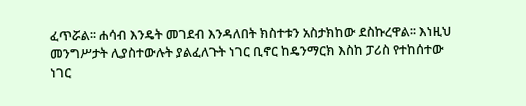ፈጥሯል፡፡ ሐሳብ እንዴት መገደብ እንዳለበት ክስተቱን አስታክከው ደስኩረዋል፡፡ እነዚህ መንግሥታት ሊያስተውሉት ያልፈለጉት ነገር ቢኖር ከዴንማርክ እስከ ፓሪስ የተከሰተው ነገር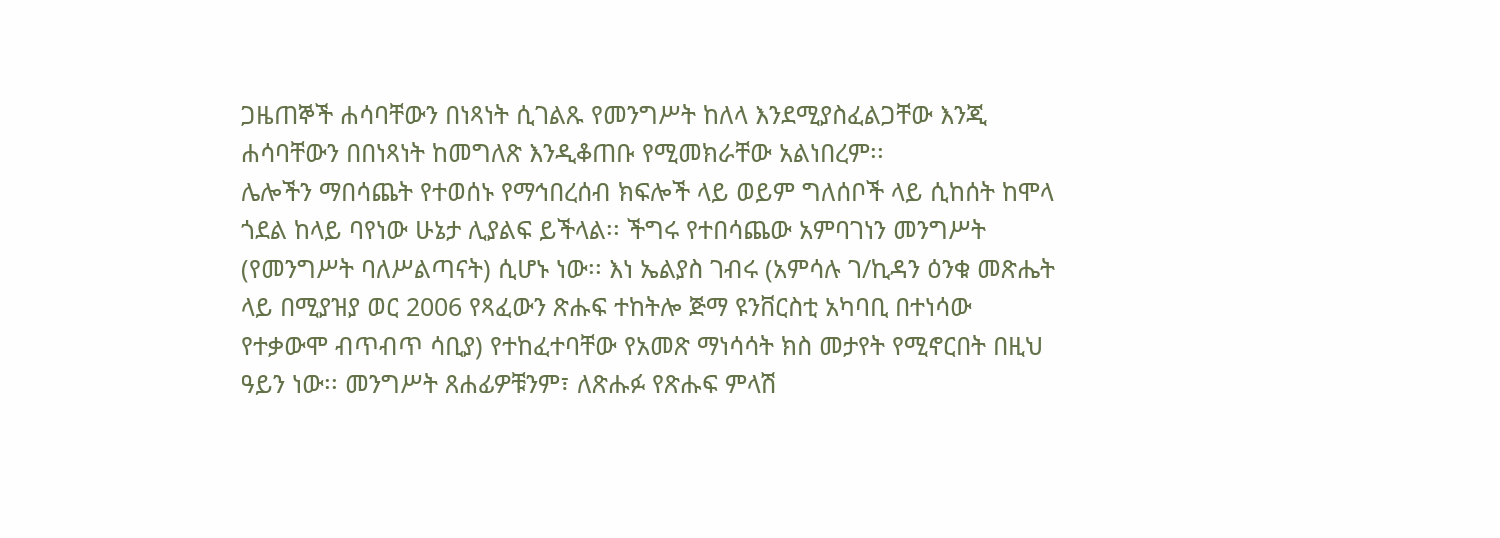ጋዜጠኞች ሐሳባቸውን በነጻነት ሲገልጹ የመንግሥት ከለላ እንደሚያስፈልጋቸው እንጂ ሐሳባቸውን በበነጻነት ከመግለጽ እንዲቆጠቡ የሚመክራቸው አልነበረም፡፡
ሌሎችን ማበሳጨት የተወሰኑ የማኅበረሰብ ክፍሎች ላይ ወይም ግለሰቦች ላይ ሲከሰት ከሞላ ጎደል ከላይ ባየነው ሁኔታ ሊያልፍ ይችላል፡፡ ችግሩ የተበሳጨው አምባገነን መንግሥት (የመንግሥት ባለሥልጣናት) ሲሆኑ ነው፡፡ እነ ኤልያስ ገብሩ (አምሳሉ ገ/ኪዳን ዕንቁ መጽሔት ላይ በሚያዝያ ወር 2006 የጻፈውን ጽሑፍ ተከትሎ ጅማ ዩንቨርስቲ አካባቢ በተነሳው የተቃውሞ ብጥብጥ ሳቢያ) የተከፈተባቸው የአመጽ ማነሳሳት ክስ መታየት የሚኖርበት በዚህ ዓይን ነው፡፡ መንግሥት ጸሐፊዎቹንም፣ ለጽሑፉ የጽሑፍ ምላሽ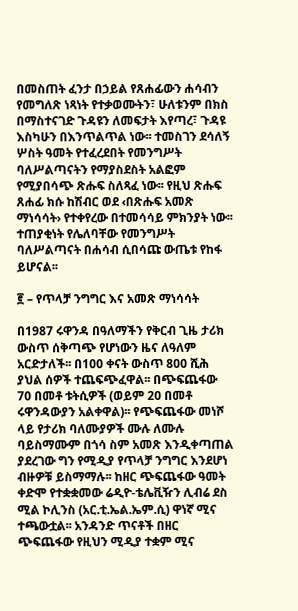በመስጠት ፈንታ በኃይል የጸሐፊውን ሐሳብን የመግለጽ ነጻነት የተቃወሙትን፣ ሁለቱንም በክስ በማስተናገድ ጉዳዩን ለመፍታት እየጣረ፣ ጉዳዩ እስካሁን በእንጥልጥል ነው፡፡ ተመስገን ደሳለኝ ሦስት ዓመት የተፈረደበት የመንግሥት ባለሥልጣናትን የማያስደስት አልፎም የሚያበሳጭ ጽሑፍ ስለጻፈ ነው፡፡ የዚህ ጽሑፍ ጸሐፊ ክሱ ከሽብር ወደ ‹በጽሑፍ አመጽ ማነሳሳት› የተቀየረው በተመሳሳይ ምክንያት ነው፡፡ ተጠያቂነት የሌለባቸው የመንግሥት ባለሥልጣናት በሐሳብ ሲበሳጩ ውጤቱ የከፋ ይሆናል፡፡

፪ – የጥላቻ ንግግር እና አመጽ ማነሳሳት

በ1987 ሩዋንዳ በዓለማችን የቅርብ ጊዜ ታሪክ ውስጥ ሰቅጣጭ የሆነውን ዜና ለዓለም አርድታለች፡፡ በ100 ቀናት ውስጥ 800 ሺሕ ያህል ሰዎች ተጨፍጭፈዋል፡፡ በጭፍጨፋው 70 በመቶ ቱትሲዎች (ወይም 20 በመቶ ሩዋንዳውያን አልቀዋል)፡፡ የጭፍጨፋው መነሾ ላይ የታሪክ ባለሙያዎች ሙሉ ለሙሉ ባይስማሙም በጎሳ ስም አመጽ እንዲቀጣጠል ያደረገው ግን የሚዲያ የጥላቻ ንግግር እንደሆነ ብዙዎቹ ይስማማሉ፡፡ ከዘር ጭፍጨፋው ዓመት ቀድሞ የተቋቋመው ሬዲዮ-ቴሌቪዥን ሊብሬ ደስ ሚል ኮሊንስ (አር.ቲ.ኤል.ኤም.ሲ) ዋነኛ ሚና ተጫውቷል፡፡ አንዳንድ ጥናቶች በዘር ጭፍጨፋው የዚህን ሚዲያ ተቋም ሚና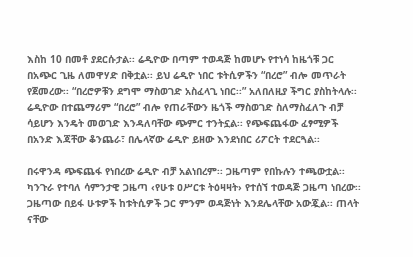እስከ 10 በመቶ ያደርሱታል፡፡ ሬዲዮው በጣም ተወዳጅ ከመሆኑ የተነሳ ከዜጎቹ ጋር በአጭር ጊዜ ለመዋሃድ በቅቷል፡፡ ይህ ሬዲዮ ነበር ቱትሲዎችን “በረሮ” ብሎ መጥራት የጀመረው፡፡ “በረሮዎቹን ደግሞ ማስወገድ አስፈላጊ ነበር፡፡” አለበለዚያ ችግር ያስከትላሉ፡፡ ሬዲዮው በተጨማሪም “በረሮ” ብሎ የጠራቸውን ዜጎች ማስወገድ ስለማስፈለጉ ብቻ ሳይሆን እንዴት መወገድ እንዳለባቸው ጭምር ተንትኗል፡፡ የጭፍጨፋው ፈፃሚዎች በአንድ እጃቸው ቆንጨራ፣ በሌላኛው ሬዲዮ ይዘው እንደነበር ሪፖርት ተደርጓል፡፡

በሩዋንዳ ጭፍጨፋ የነበረው ሬዲዮ ብቻ አልነበረም፡፡ ጋዜጣም የበኩሉን ተጫውቷል፡፡ ካንጉራ የተባለ ሳምንታዊ ጋዜጣ ‹የሁቱ ዐሥርቱ ትዕዛዛት› የተሰኘ ተወዳጅ ጋዜጣ ነበረው፡፡ ጋዜጣው በይፋ ሁቱዎች ከቱትሲዎች ጋር ምንም ወዳጅነት እንደሌላቸው አውጇል፡፡ ጠላት ናቸው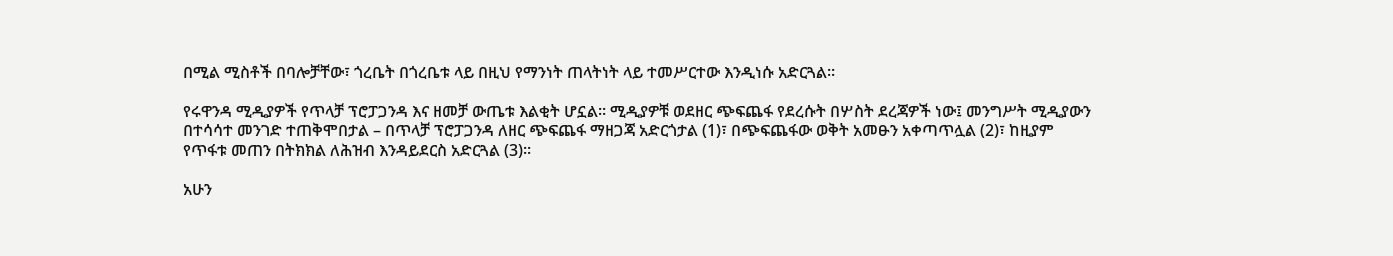በሚል ሚስቶች በባሎቻቸው፣ ጎረቤት በጎረቤቱ ላይ በዚህ የማንነት ጠላትነት ላይ ተመሥርተው እንዲነሱ አድርጓል፡፡

የሩዋንዳ ሚዲያዎች የጥላቻ ፕሮፓጋንዳ እና ዘመቻ ውጤቱ እልቂት ሆኗል፡፡ ሚዲያዎቹ ወደዘር ጭፍጨፋ የደረሱት በሦስት ደረጃዎች ነው፤ መንግሥት ሚዲያውን በተሳሳተ መንገድ ተጠቅሞበታል – በጥላቻ ፕሮፓጋንዳ ለዘር ጭፍጨፋ ማዘጋጃ አድርጎታል (1)፣ በጭፍጨፋው ወቅት አመፁን አቀጣጥሏል (2)፣ ከዚያም የጥፋቱ መጠን በትክክል ለሕዝብ እንዳይደርስ አድርጓል (3)፡፡

አሁን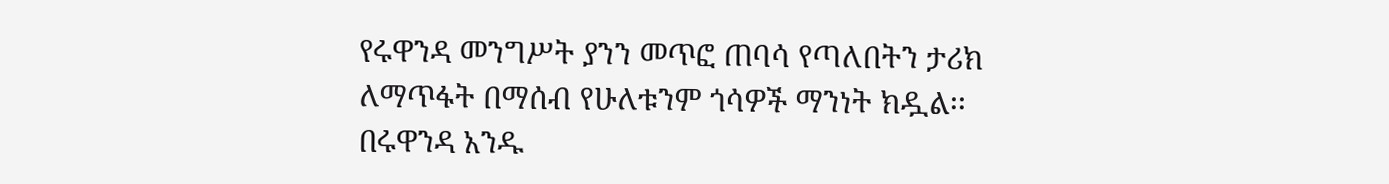የሩዋንዳ መንግሥት ያንን መጥፎ ጠባሳ የጣለበትን ታሪክ ለማጥፋት በማሰብ የሁለቱንም ጎሳዎች ማንነት ክዷል፡፡ በሩዋንዳ አንዱ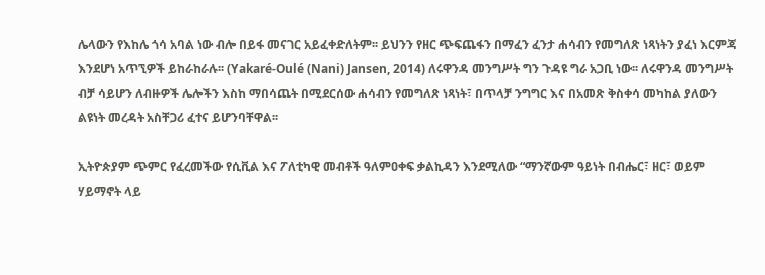ሌላውን የእከሌ ጎሳ አባል ነው ብሎ በይፋ መናገር አይፈቀድለትም፡፡ ይህንን የዘር ጭፍጨፋን በማፈን ፈንታ ሐሳብን የመግለጽ ነጻነትን ያፈነ እርምጃ እንደሆነ አጥኚዎች ይከራከራሉ፡፡ (Yakaré-Oulé (Nani) Jansen, 2014) ለሩዋንዳ መንግሥት ግን ጉዳዩ ግራ አጋቢ ነው፡፡ ለሩዋንዳ መንግሥት ብቻ ሳይሆን ለብዙዎች ሌሎችን እስከ ማበሳጨት በሚደርሰው ሐሳብን የመግለጽ ነጻነት፣ በጥላቻ ንግግር እና በአመጽ ቅስቀሳ መካከል ያለውን ልዩነት መረዳት አስቸጋሪ ፈተና ይሆንባቸዋል፡፡

ኢትዮጵያም ጭምር የፈረመችው የሲቪል እና ፖለቲካዊ መብቶች ዓለምዐቀፍ ቃልኪዳን እንደሚለው “ማንኛውም ዓይነት በብሔር፣ ዘር፣ ወይም ሃይማኖት ላይ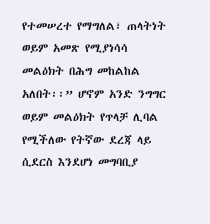የተመሠረተ የማግለል፣ ጠላትነት ወይም አመጽ የሚያነሳሳ መልዕክት በሕግ መከልከል አለበት፡፡” ሆኖም አንድ ንግግር ወይም መልዕክት የጥላቻ ሊባል የሚችለው የትኛው ደረጃ ላይ ሲደርስ እንደሆነ መግባቢያ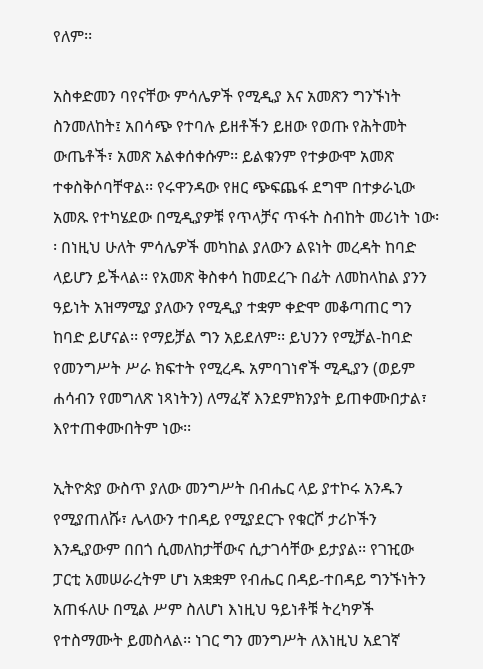የለም፡፡

አስቀድመን ባየናቸው ምሳሌዎች የሚዲያ እና አመጽን ግንኙነት ስንመለከት፤ አበሳጭ የተባሉ ይዘቶችን ይዘው የወጡ የሕትመት ውጤቶች፣ አመጽ አልቀሰቀሱም፡፡ ይልቁንም የተቃውሞ አመጽ ተቀስቅሶባቸዋል፡፡ የሩዋንዳው የዘር ጭፍጨፋ ደግሞ በተቃራኒው አመጹ የተካሄደው በሚዲያዎቹ የጥላቻና ጥፋት ስብከት መሪነት ነው፡፡ በነዚህ ሁለት ምሳሌዎች መካከል ያለውን ልዩነት መረዳት ከባድ ላይሆን ይችላል፡፡ የአመጽ ቅስቀሳ ከመደረጉ በፊት ለመከላከል ያንን ዓይነት አዝማሚያ ያለውን የሚዲያ ተቋም ቀድሞ መቆጣጠር ግን ከባድ ይሆናል፡፡ የማይቻል ግን አይደለም፡፡ ይህንን የሚቻል-ከባድ የመንግሥት ሥራ ክፍተት የሚረዱ አምባገነኖች ሚዲያን (ወይም ሐሳብን የመግለጽ ነጻነትን) ለማፈኛ እንደምክንያት ይጠቀሙበታል፣ እየተጠቀሙበትም ነው፡፡

ኢትዮጵያ ውስጥ ያለው መንግሥት በብሔር ላይ ያተኮሩ አንዱን የሚያጠለሹ፣ ሌላውን ተበዳይ የሚያደርጉ የቁርሾ ታሪኮችን እንዲያውም በበጎ ሲመለከታቸውና ሲታገሳቸው ይታያል፡፡ የገዢው ፓርቲ አመሠራረትም ሆነ አቋቋም የብሔር በዳይ-ተበዳይ ግንኙነትን አጠፋለሁ በሚል ሥም ስለሆነ እነዚህ ዓይነቶቹ ትረካዎች የተስማሙት ይመስላል፡፡ ነገር ግን መንግሥት ለእነዚህ አደገኛ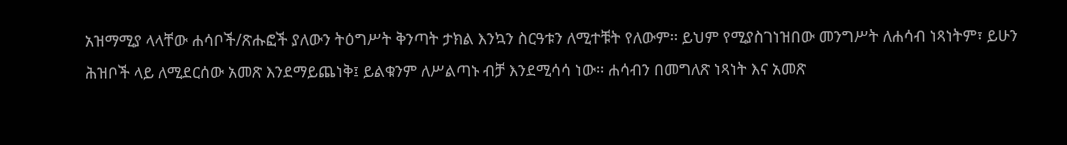አዝማሚያ ላላቸው ሐሳቦች/ጽሑፎች ያለውን ትዕግሥት ቅንጣት ታክል እንኳን ስርዓቱን ለሚተቹት የለውም፡፡ ይህም የሚያስገነዝበው መንግሥት ለሐሳብ ነጻነትም፣ ይሁን ሕዝቦች ላይ ለሚደርሰው አመጽ እንደማይጨነቅ፤ ይልቁንም ለሥልጣኑ ብቻ እንደሚሳሳ ነው፡፡ ሐሳብን በመግለጽ ነጻነት እና አመጽ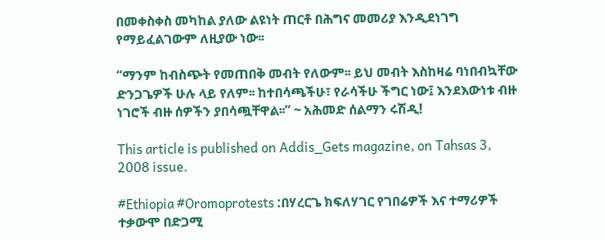በመቀስቀስ መካከል ያለው ልዩነት ጠርቶ በሕግና መመሪያ እንዲደነገግ የማይፈልገውም ለዚያው ነው፡፡

“ማንም ከብስጭት የመጠበቅ መብት የለውም፡፡ ይህ መብት እስከዛሬ ባነበብኳቸው ድንጋጌዎች ሁሉ ላይ የለም፡፡ ከተበሳጫችሁ፣ የራሳችሁ ችግር ነው፤ እንደእውነቱ ብዙ ነገሮች ብዙ ሰዎችን ያበሳጯቸዋል፡፡” ~ አሕመድ ሰልማን ሩሽዲ!

This article is published on Addis_Gets magazine, on Tahsas 3, 2008 issue.

#Ethiopia #Oromoprotests :በሃረርጌ ክፍለሃገር የገበሬዎች እና ተማሪዎች ተቃውሞ በድጋሚ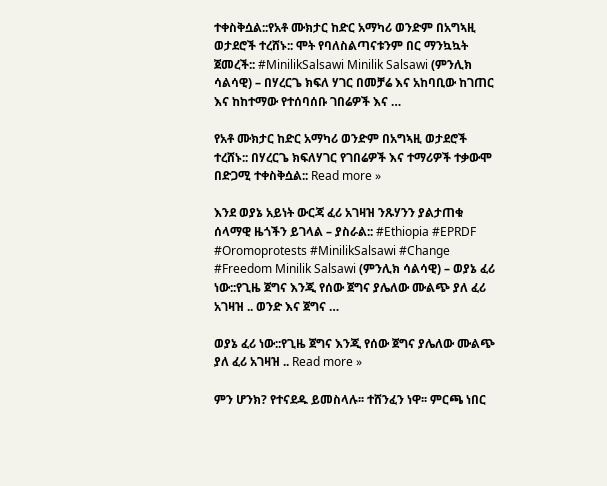ተቀስቅሷል::የአቶ ሙክታር ከድር አማካሪ ወንድም በአግኣዚ ወታደሮች ተረሸኑ:: ሞት የባለስልጣናቱንም በር ማንኳኳት ጀመረች:: #MinilikSalsawi Minilik Salsawi (ምንሊክ ሳልሳዊ) – በሃረርጌ ክፍለ ሃገር በመቻሬ እና አከባቢው ከገጠር እና ከከተማው የተሰባሰቡ ገበሬዎች እና …

የአቶ ሙክታር ከድር አማካሪ ወንድም በአግኣዚ ወታደሮች ተረሸኑ:: በሃረርጌ ክፍለሃገር የገበሬዎች እና ተማሪዎች ተቃውሞ በድጋሚ ተቀስቅሷል:: Read more »

እንደ ወያኔ አይነት ውርጃ ፈሪ አገዛዝ ንጹሃንን ያልታጠቁ ሰላማዊ ዜጎችን ይገላል – ያስራል:: #Ethiopia #EPRDF #Oromoprotests #MinilikSalsawi #Change #Freedom Minilik Salsawi (ምንሊክ ሳልሳዊ) – ወያኔ ፈሪ ነው::የጊዜ ጀግና እንጂ የሰው ጀግና ያሌለው ሙልጭ ያለ ፈሪ አገዛዝ .. ወንድ እና ጀግና …

ወያኔ ፈሪ ነው::የጊዜ ጀግና እንጂ የሰው ጀግና ያሌለው ሙልጭ ያለ ፈሪ አገዛዝ .. Read more »

ምን ሆንክ? የተናደዱ ይመስላሉ፡፡ ተሸንፈን ነዋ፡፡ ምርጫ ነበር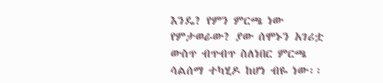እንዴ? የምን ምርጫ ነው የምታወራው? ያው ሰሞኑን አገሪቷ ውስጥ ብጥብጥ ስለነበር ምርጫ ሳልሰማ ተካሂዶ ከሆነ ብዬ ነው፡፡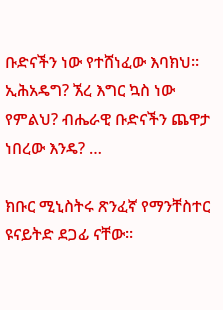ቡድናችን ነው የተሸነፈው እባክህ፡፡ ኢሕአዴግ? ኧረ እግር ኳስ ነው የምልህ? ብሔራዊ ቡድናችን ጨዋታ ነበረው እንዴ? …

ክቡር ሚኒስትሩ ጽንፈኛ የማንቸስተር ዩናይትድ ደጋፊ ናቸው፡፡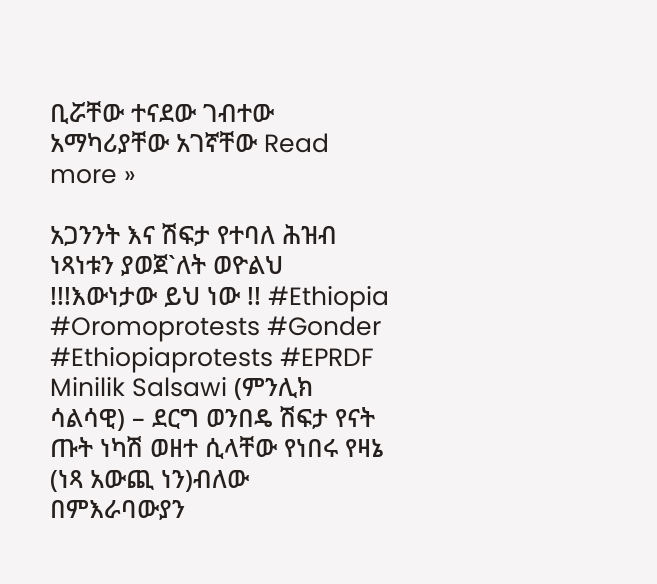ቢሯቸው ተናደው ገብተው አማካሪያቸው አገኛቸው Read more »

አጋንንት እና ሽፍታ የተባለ ሕዝብ ነጻነቱን ያወጀ`ለት ወዮልህ !!!እውነታው ይህ ነው !! #Ethiopia #Oromoprotests #Gonder #Ethiopiaprotests #EPRDF Minilik Salsawi (ምንሊክ ሳልሳዊ) – ደርግ ወንበዴ ሽፍታ የናት ጡት ነካሽ ወዘተ ሲላቸው የነበሩ የዛኔ (ነጻ አውጪ ነን)ብለው በምእራባውያን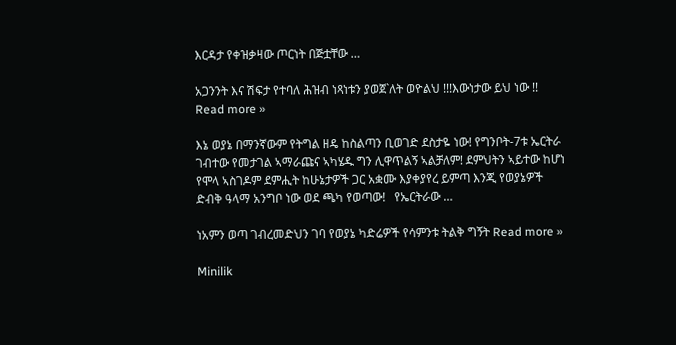እርዳታ የቀዝቃዛው ጦርነት በጅቷቸው …

አጋንንት እና ሽፍታ የተባለ ሕዝብ ነጻነቱን ያወጀ`ለት ወዮልህ !!!እውነታው ይህ ነው !! Read more »

እኔ ወያኔ በማንኛውም የትግል ዘዴ ከስልጣን ቢወገድ ደስታዬ ነው! የግንቦት-7ቱ ኤርትራ ገብተው የመታገል ኣማራጩና ኣካሄዱ ግን ሊዋጥልኝ ኣልቻለም! ደምህትን ኣይተው ከሆነ የሞላ ኣስገዶም ደምሒት ከሁኔታዎች ጋር አቋሙ እያቀያየረ ይምጣ እንጂ የወያኔዎች ድብቅ ዓላማ አንግቦ ነው ወደ ጫካ የወጣው!   የኤርትራው …

ነአምን ወጣ ገብረመድህን ገባ የወያኔ ካድሬዎች የሳምንቱ ትልቅ ግኝት Read more »

Minilik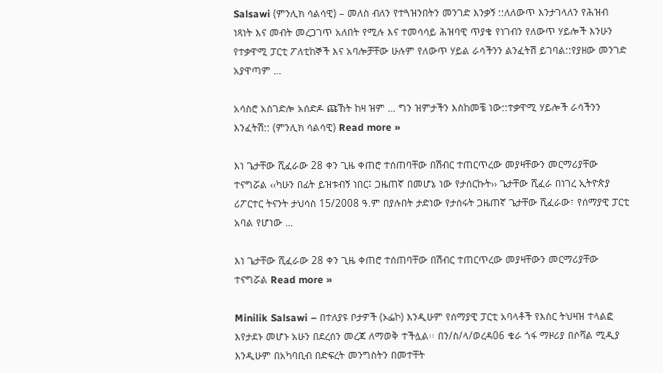Salsawi (ምንሊክ ሳልሳዊ) – መለስ ብለን የተጓዝንበትን መንገድ እንቃኝ ::ለለውጥ እንታገላለን የሕዝብ ነጻነት እና መብት መረጋገጥ አለበት የሚሉ እና ተመሳሳይ ሕዝባዊ ጥያቄ የነገብን የለውጥ ሃይሎች እንሁን የተቃዋሚ ፓርቲ ፖለቲከኞች እና አባሎቻቸው ሁሉም የለውጥ ሃይል ራሳችንን ልንፈትሽ ይገባል::የያዘው መንገድ አያዋጣም …

አሳስሮ አስገድሎ አሰድዶ ጩኸት ከዛ ዝም … ግን ዝምታችን እስከመቼ ነው::ተቃዋሚ ሃይሎች ራሳችንን እንፈትሽ:: (ምንሊክ ሳልሳዊ) Read more »

እነ ጌታቸው ሺፈራው 28 ቀን ጊዜ ቀጠሮ ተሰጠባቸው በሽብር ተጠርጥረው መያዛቸውን መርማሪያቸው ተናግሯል ‹‹ካሁን በፊት ይዝቱብኝ ነበር፤ ጋዜጠኛ በመሆኔ ነው የታሰርኩት›› ጌታቸው ሺፈራ በነገረ ኢትዮጵያ ሪፖርተር ትናንት ታህሳስ 15/2008 ዓ.ም በያሉበት ታድነው የታሰሩት ጋዜጠኛ ጌታቸው ሺፈራው፣ የሰማያዊ ፓርቲ አባል የሆነው …

እነ ጌታቸው ሺፈራው 28 ቀን ጊዜ ቀጠሮ ተሰጠባቸው በሽብር ተጠርጥረው መያዛቸውን መርማሪያቸው ተናግሯል Read more »

Minilik Salsawi – በተለያዩ ቦታዎች (ኦፌኮ) እንዲሁም የሰማያዊ ፓርቲ አባላቶች የእስር ትህዛዝ ተላልፎ እየታደኑ መሆኑ አሁን በደረሰን መረጃ ለማወቅ ተችሏል፡፡ በን/ስ/ላ/ወረዳ06 ቄራ ጎፋ ማዞሪያ በሶሻል ሚዲያ እንዲሁም በአካባቢብ በድፍረት መንግስትን በመተቸት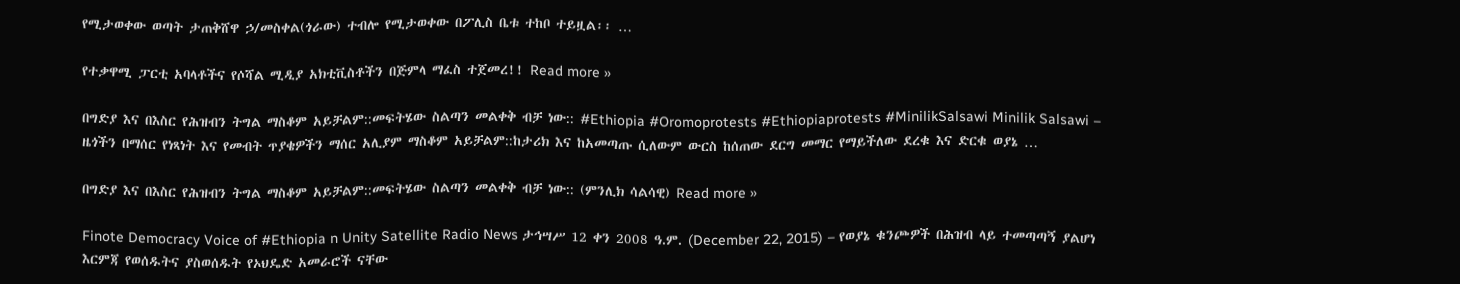የሚታወቀው ወጣት ታጠቅሸዋ ኃ/መስቀል(ጎራው) ተብሎ የሚታወቀው በፖሊስ ቤቱ ተከቦ ተይዟል፡፡ …

የተቃዋሚ ፓርቲ አባላቶችና የሶሻል ሚዲያ አክቲቪስቶችን በጅምላ ማፈስ ተጀመረ!! Read more »

በግድያ እና በእስር የሕዝብን ትግል ማስቆም አይቻልም::መፍትሄው ስልጣን መልቀቅ ብቻ ነው:: #Ethiopia #Oromoprotests #Ethiopiaprotests #MinilikSalsawi Minilik Salsawi – ዜጎችን በማሰር የነጻነት እና የመብት ጥያቄዎችን ማሰር አሊያም ማስቆም አይቻልም::ከታሪክ እና ከአመጣጡ ሲለውም ውርስ ከሰጠው ደርግ መማር የማይችለው ደረቁ እና ድርቁ ወያኔ …

በግድያ እና በእስር የሕዝብን ትግል ማስቆም አይቻልም::መፍትሄው ስልጣን መልቀቅ ብቻ ነው:: (ምንሊክ ሳልሳዊ) Read more »

Finote Democracy Voice of #Ethiopia n Unity Satellite Radio News ታኅሣሥ 12 ቀን 2008 ዓ.ም. (December 22, 2015) – የወያኔ ቁንጮዎች በሕዝብ ላይ ተመጣጣኝ ያልሆነ እርምጃ የወሰዱትና ያስወሰዱት የኦህዴድ አመራሮች ናቸው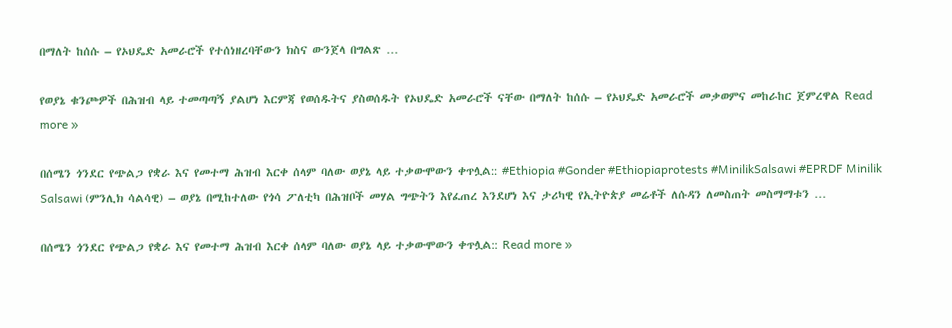በማለት ከሰሱ – የኦህዴድ አመራሮች የተሰነዘረባቸውን ክስና ውንጀላ በግልጽ …

የወያኔ ቁንጮዎች በሕዝብ ላይ ተመጣጣኝ ያልሆነ እርምጃ የወሰዱትና ያስወሰዱት የኦህዴድ አመራሮች ናቸው በማለት ከሰሱ – የኦህዴድ አመራሮች መቃወምና መከራከር ጀምረዋል Read more »

በሰሜን ጎንደር የጭልጋ የቋራ እና የመተማ ሕዝብ እርቀ ሰላም ባለው ወያኔ ላይ ተቃውሞውን ቀጥሏል:: #Ethiopia #Gonder #Ethiopiaprotests #MinilikSalsawi #EPRDF Minilik Salsawi (ምንሊክ ሳልሳዊ) – ወያኔ በሚከተለው የጎሳ ፖለቲካ በሕዝቦች መሃል ግጭትን እየፈጠረ እንደሆነ እና ታሪካዊ የኢትዮጵያ መሬቶች ለሱዳን ለመስጠት መስማማቱን …

በሰሜን ጎንደር የጭልጋ የቋራ እና የመተማ ሕዝብ እርቀ ሰላም ባለው ወያኔ ላይ ተቃውሞውን ቀጥሏል:: Read more »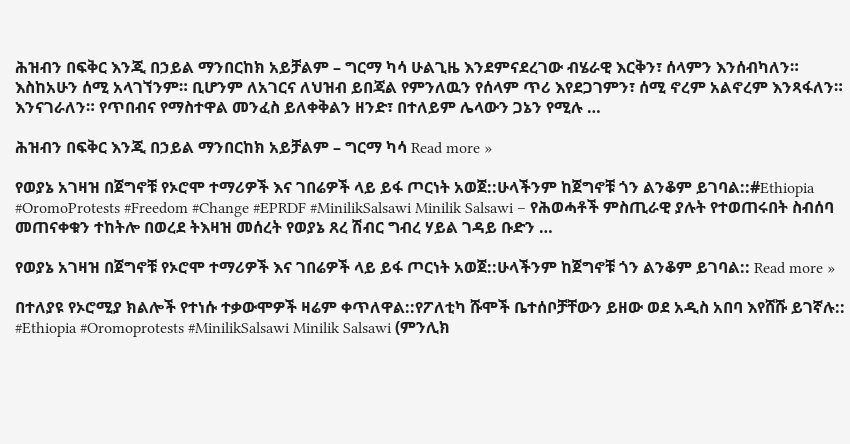ሕዝብን በፍቅር እንጂ በኃይል ማንበርከክ አይቻልም – ግርማ ካሳ ሁልጊዜ እንደምናደረገው ብሄራዊ እርቅን፣ ሰላምን እንሰብካለን። እስከአሁን ሰሚ አላገኘንም። ቢሆንም ለአገርና ለህዝብ ይበጃል የምንለዉን የሰላም ጥሪ እየደጋገምን፣ ሰሚ ኖረም አልኖረም እንጻፋለን። እንናገራለን። የጥበብና የማስተዋል መንፈስ ይለቀቅልን ዘንድ፣ በተለይም ሌላውን ጋኔን የሚሉ …

ሕዝብን በፍቅር እንጂ በኃይል ማንበርከክ አይቻልም – ግርማ ካሳ Read more »

የወያኔ አገዛዝ በጀግኖቹ የኦሮሞ ተማሪዎች እና ገበሬዎች ላይ ይፋ ጦርነት አወጀ::ሁላችንም ከጀግኖቹ ጎን ልንቆም ይገባል::#Ethiopia #OromoProtests #Freedom #Change #EPRDF #MinilikSalsawi Minilik Salsawi – የሕወሓቶች ምስጢራዊ ያሉት የተወጠሩበት ስብሰባ መጠናቀቁን ተከትሎ በወረደ ትእዛዝ መሰረት የወያኔ ጸረ ሽብር ግብረ ሃይል ገዳይ ቡድን …

የወያኔ አገዛዝ በጀግኖቹ የኦሮሞ ተማሪዎች እና ገበሬዎች ላይ ይፋ ጦርነት አወጀ::ሁላችንም ከጀግኖቹ ጎን ልንቆም ይገባል:: Read more »

በተለያዩ የኦሮሚያ ክልሎች የተነሱ ተቃውሞዎች ዛሬም ቀጥለዋል::የፖለቲካ ሹሞች ቤተሰቦቻቸውን ይዘው ወደ አዲስ አበባ እየሸሹ ይገኛሉ:: #Ethiopia #Oromoprotests #MinilikSalsawi Minilik Salsawi (ምንሊክ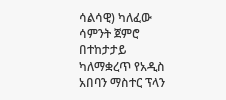ሳልሳዊ) ካለፈው ሳምንት ጀምሮ በተከታታይ ካለማቋረጥ የአዲስ አበባን ማስተር ፕላን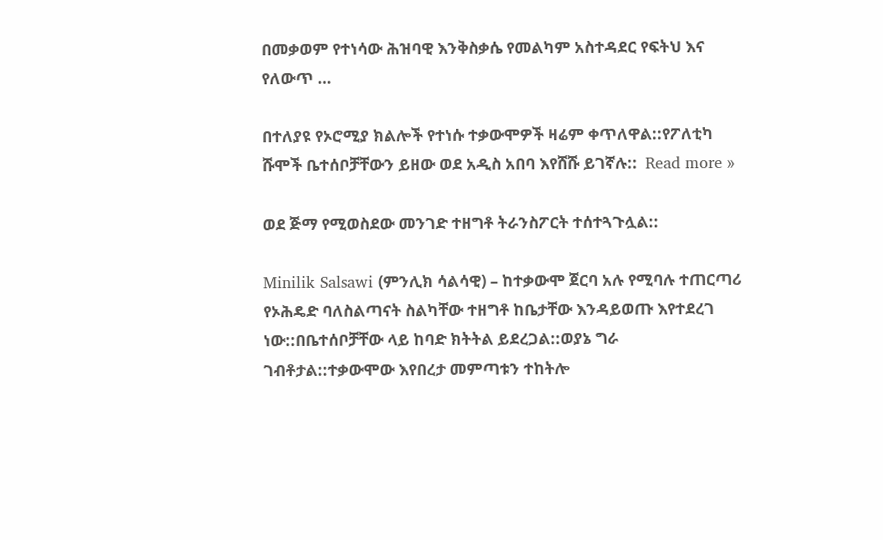በመቃወም የተነሳው ሕዝባዊ እንቅስቃሴ የመልካም አስተዳደር የፍትህ እና የለውጥ …

በተለያዩ የኦሮሚያ ክልሎች የተነሱ ተቃውሞዎች ዛሬም ቀጥለዋል::የፖለቲካ ሹሞች ቤተሰቦቻቸውን ይዘው ወደ አዲስ አበባ እየሸሹ ይገኛሉ::  Read more »

ወደ ጅማ የሚወስደው መንገድ ተዘግቶ ትራንስፖርት ተሰተጓጉሏል::

Minilik Salsawi (ምንሊክ ሳልሳዊ) – ከተቃውሞ ጀርባ አሉ የሚባሉ ተጠርጣሪ የኦሕዴድ ባለስልጣናት ስልካቸው ተዘግቶ ከቤታቸው እንዳይወጡ እየተደረገ ነው::በቤተሰቦቻቸው ላይ ከባድ ክትትል ይደረጋል::ወያኔ ግራ ገብቶታል::ተቃውሞው እየበረታ መምጣቱን ተከትሎ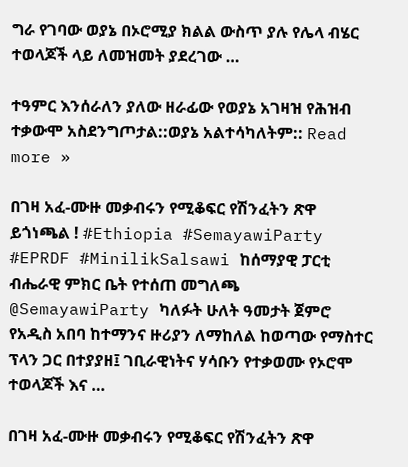ግራ የገባው ወያኔ በኦሮሚያ ክልል ውስጥ ያሉ የሌላ ብሄር ተወላጆች ላይ ለመዝመት ያደረገው …

ተዓምር እንሰራለን ያለው ዘራፊው የወያኔ አገዛዝ የሕዝብ ተቃውሞ አስደንግጦታል::ወያኔ አልተሳካለትም:: Read more »

በገዛ አፈ-ሙዙ መቃብሩን የሚቆፍር የሽንፈትን ጽዋ ይጎነጫል ! #Ethiopia #SemayawiParty #EPRDF #MinilikSalsawi ከሰማያዊ ፓርቲ ብሔራዊ ምክር ቤት የተሰጠ መግለጫ @SemayawiParty ካለፉት ሁለት ዓመታት ጀምሮ የአዲስ አበባ ከተማንና ዙሪያን ለማከለል ከወጣው የማስተር ፕላን ጋር በተያያዘ፤ ገቢራዊነትና ሃሳቡን የተቃወሙ የኦሮሞ ተወላጆች እና …

በገዛ አፈ-ሙዙ መቃብሩን የሚቆፍር የሽንፈትን ጽዋ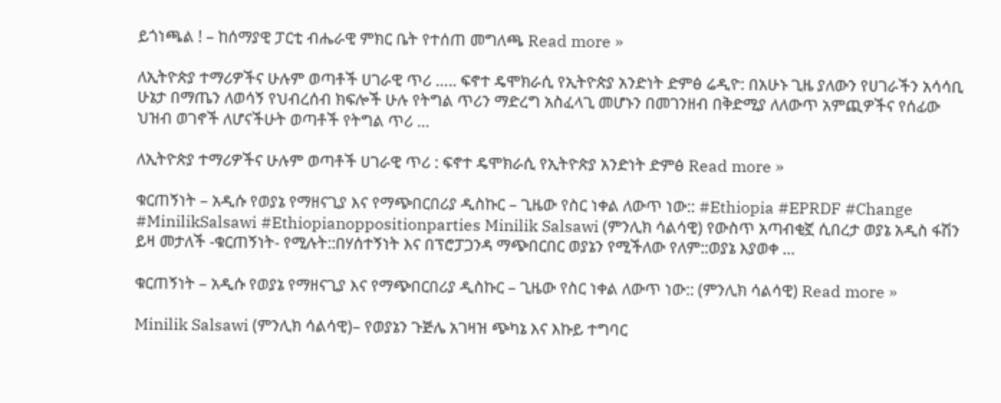ይጎነጫል ! – ከሰማያዊ ፓርቲ ብሔራዊ ምክር ቤት የተሰጠ መግለጫ Read more »

ለኢትዮጵያ ተማሪዎችና ሁሉም ወጣቶች ሀገራዊ ጥሪ ….. ፍኖተ ዴሞክራሲ የኢትዮጵያ አንድነት ድምፅ ሬዲዮ: በአሁኑ ጊዜ ያለውን የሀገራችን አሳሳቢ ሁኔታ በማጤን ለወሳኝ የህብረሰብ ክፍሎች ሁሉ የትግል ጥሪን ማድረግ አስፈላጊ መሆኑን በመገንዘብ በቅድሚያ ለለውጥ አምጪዎችና የሰፊው ህዝብ ወገኖች ለሆናችሁት ወጣቶች የትግል ጥሪ …

ለኢትዮጵያ ተማሪዎችና ሁሉም ወጣቶች ሀገራዊ ጥሪ : ፍኖተ ዴሞክራሲ የኢትዮጵያ አንድነት ድምፅ Read more »

ቁርጠኝነት – አዲሱ የወያኔ የማዘናጊያ እና የማጭበርበሪያ ዲስኩር – ጊዜው የስር ነቀል ለውጥ ነው:: #Ethiopia #EPRDF #Change #MinilikSalsawi #Ethiopianoppositionparties Minilik Salsawi (ምንሊክ ሳልሳዊ) የውስጥ አጣብቂኟ ሲበረታ ወያኔ አዲስ ፋሽን ይዛ መታለች -ቁርጠኝነት- የሚሉት::በሃሰተኝነት እና በፕሮፓጋንዳ ማጭበርበር ወያኔን የሚችለው የለም::ወያኔ እያወቀ …

ቁርጠኝነት – አዲሱ የወያኔ የማዘናጊያ እና የማጭበርበሪያ ዲስኩር – ጊዜው የስር ነቀል ለውጥ ነው:: (ምንሊክ ሳልሳዊ) Read more »

Minilik Salsawi (ምንሊክ ሳልሳዊ)– የወያኔን ጉጅሌ አገዛዝ ጭካኔ እና እኩይ ተግባር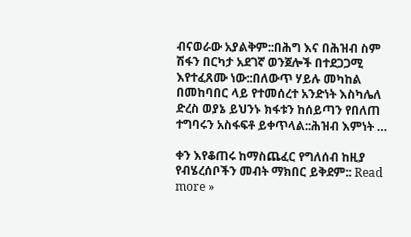ብናወራው አያልቅም::በሕግ እና በሕዝብ ስም ሽፋን በርካታ አደገኛ ወንጀሎች በተደጋጋሚ እየተፈጸሙ ነው::በለውጥ ሃይሉ መካከል በመከባበር ላይ የተመሰረተ አንድነት እስካሌለ ድረስ ወያኔ ይህንኑ ክፋቱን ከሰይጣን የበለጠ ተግባሩን አስፋፍቶ ይቀጥላል::ሕዝብ እምነት …

ቀን እየቆጠሩ ከማስጨፈር የግለሰብ ከዚያ የብሄረሰቦችን መብት ማክበር ይቅደም:: Read more »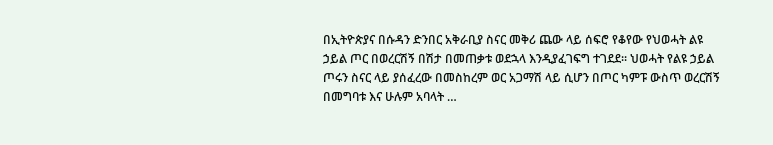በኢትዮጵያና በሱዳን ድንበር አቅራቢያ ስናር መቅሪ ጨው ላይ ሰፍሮ የቆየው የህወሓት ልዩ ኃይል ጦር በወረርሽኝ በሽታ በመጠቃቱ ወደኋላ እንዲያፈገፍግ ተገደደ፡፡ ህወሓት የልዩ ኃይል ጦሩን ስናር ላይ ያሰፈረው በመስከረም ወር አጋማሽ ላይ ሲሆን በጦር ካምፑ ውስጥ ወረርሽኝ በመግባቱ እና ሁሉም አባላት …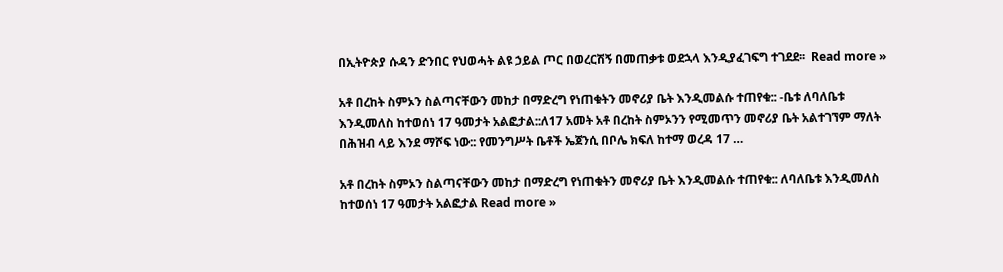በኢትዮጵያ ሱዳን ድንበር የህወሓት ልዩ ኃይል ጦር በወረርሽኝ በመጠቃቱ ወደኋላ እንዲያፈገፍግ ተገደደ፡፡  Read more »

አቶ በረከት ስምኦን ስልጣናቸውን መከታ በማድረግ የነጠቁትን መኖሪያ ቤት እንዲመልሱ ተጠየቁ:: -ቤቱ ለባለቤቱ እንዲመለስ ከተወሰነ 17 ዓመታት አልፎታል::ለ17 አመት አቶ በረከት ስምኦንን የሚመጥን መኖሪያ ቤት አልተገኘም ማለት በሕዝብ ላይ እንደ ማሾፍ ነው:: የመንግሥት ቤቶች ኤጀንሲ በቦሌ ክፍለ ከተማ ወረዳ 17 …

አቶ በረከት ስምኦን ስልጣናቸውን መከታ በማድረግ የነጠቁትን መኖሪያ ቤት እንዲመልሱ ተጠየቁ:: ለባለቤቱ እንዲመለስ ከተወሰነ 17 ዓመታት አልፎታል Read more »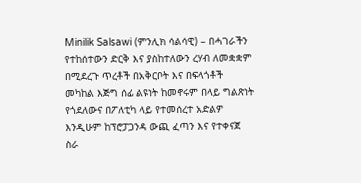Minilik Salsawi (ምንሊክ ሳልሳዊ) – በሓገራችን የተከሰተውን ድርቅ እና ያስከተለውን ረሃብ ለመቋቋም በሚደረጉ ጥረቶች በአቅርቦት እና በፍላጎቶች መካከል እጅግ ሰፊ ልዩነት ከመኖሩም በላይ ግልጽነት የጎደለውና በፖለቲካ ላይ የተመሰረተ አድልዎ እንዲሁም ከፕሮፓጋንዳ ውጪ ፈጣን እና የተቀናጀ ስራ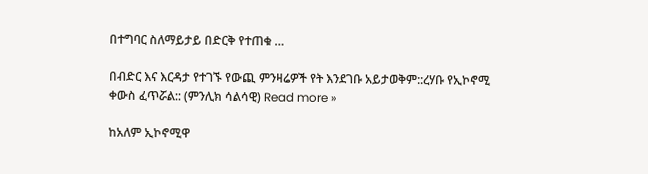በተግባር ስለማይታይ በድርቅ የተጠቁ …

በብድር እና እርዳታ የተገኙ የውጪ ምንዛሬዎች የት እንደገቡ አይታወቅም::ረሃቡ የኢኮኖሚ ቀውስ ፈጥሯል:: (ምንሊክ ሳልሳዊ) Read more »

ከአለም ኢኮኖሚዋ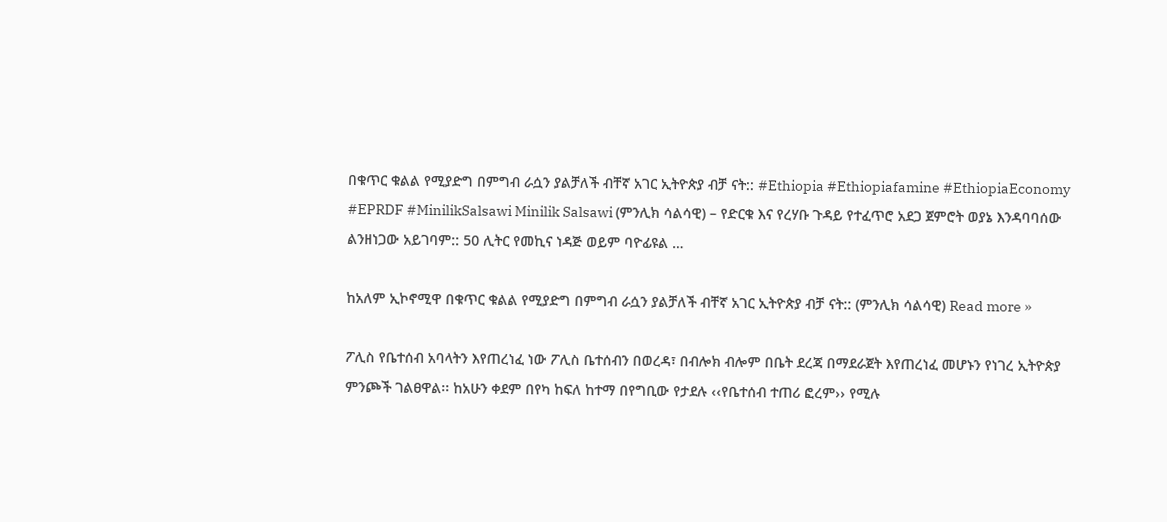በቁጥር ቁልል የሚያድግ በምግብ ራሷን ያልቻለች ብቸኛ አገር ኢትዮጵያ ብቻ ናት:: #Ethiopia #Ethiopiafamine #EthiopiaEconomy #EPRDF #MinilikSalsawi Minilik Salsawi (ምንሊክ ሳልሳዊ) – የድርቁ እና የረሃቡ ጉዳይ የተፈጥሮ አደጋ ጀምሮት ወያኔ እንዳባባሰው ልንዘነጋው አይገባም:: 50 ሊትር የመኪና ነዳጅ ወይም ባዮፊዩል …

ከአለም ኢኮኖሚዋ በቁጥር ቁልል የሚያድግ በምግብ ራሷን ያልቻለች ብቸኛ አገር ኢትዮጵያ ብቻ ናት:: (ምንሊክ ሳልሳዊ) Read more »

ፖሊስ የቤተሰብ አባላትን እየጠረነፈ ነው ፖሊስ ቤተሰብን በወረዳ፣ በብሎክ ብሎም በቤት ደረጃ በማደራጀት እየጠረነፈ መሆኑን የነገረ ኢትዮጵያ ምንጮች ገልፀዋል፡፡ ከአሁን ቀደም በየካ ከፍለ ከተማ በየግቢው የታደሉ ‹‹የቤተሰብ ተጠሪ ፎረም›› የሚሉ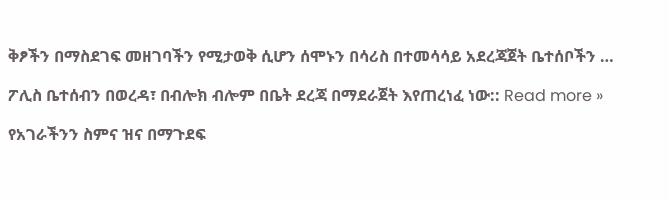ቅፆችን በማስደገፍ መዘገባችን የሚታወቅ ሲሆን ሰሞኑን በሳሪስ በተመሳሳይ አደረጃጀት ቤተሰቦችን …

ፖሊስ ቤተሰብን በወረዳ፣ በብሎክ ብሎም በቤት ደረጃ በማደራጀት እየጠረነፈ ነው:: Read more »

የአገራችንን ስምና ዝና በማጉደፍ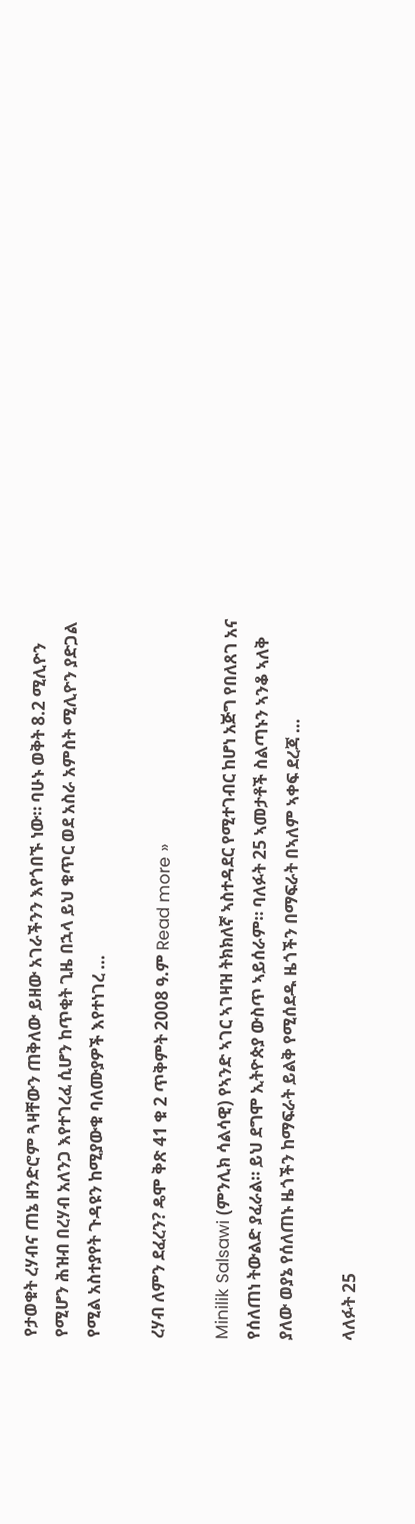የታወቁት ረሃብና ጠኔ ዘንድሮም ጓዛቸውን ጠቅለው ይዘው አገራችንን እየጎበኙ ነው። ባሁኑ ወቅት 8.2 ሚሊዮን የሚሆን ሕዝብ በረሃብ አለንጋ እየተገረፈ ሲሆን ከጥቂት ጊዜ በኋላ ይህ ቁጥር ወደ አስራ አምስት ሚሊዮን ያድጋል የሚል አስተያየት ጉዳዩን ከሚያውቁ ባለሙያዎች እየተነገረ …

ረሃብ ለምን ደፈረን? ዴሞ ቅጽ 41 ቁ 2 ጥቅምት 2008 ዓ.ም Read more »

Minilik Salsawi (ምንሊክ ሳልሳዊ) የኣንድ ኣገር ኣገዛዝ ትክክለኛ ኣስተዳደር የሚተገብር ከሆነ አጅግ የበለጸገ አና የሰለጠነ ትውልድ ያፈራል። ይህ ደግሞ ኢትዮጵያ ውስጥ ኣይሰራም። ባለፉት 25 ኣመታቶች ስልጣኑን ኣንቆ ኣለቅ ያለው ወያኔ የሰለጠኑ ዜጎችን ከማፍራት ይልቅ የሚሰደዱ ዜጎችን በማፍራት በኣለም ኣቀፍ ደረጃ …

ላለፉት 25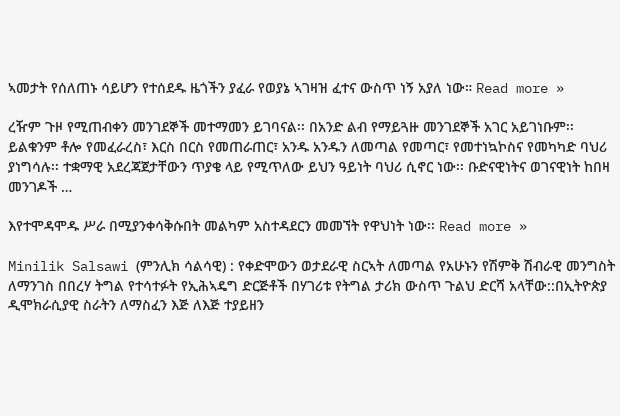ኣመታት የሰለጠኑ ሳይሆን የተሰደዱ ዜጎችን ያፈራ የወያኔ ኣገዛዝ ፈተና ውስጥ ነኝ አያለ ነው። Read more »

ረዥም ጉዞ የሚጠብቀን መንገደኞች መተማመን ይገባናል፡፡ በአንድ ልብ የማይጓዙ መንገደኞች አገር አይገነቡም፡፡ ይልቁንም ቶሎ የመፈራረስ፣ እርስ በርስ የመጠራጠር፣ አንዱ አንዱን ለመጣል የመጣር፣ የመተነኳኮስና የመካካድ ባህሪ ያነግሳሉ፡፡ ተቋማዊ አደረጃጀታቸውን ጥያቄ ላይ የሚጥለው ይህን ዓይነት ባህሪ ሲኖር ነው፡፡ ቡድናዊነትና ወገናዊነት ከበዛ መንገዶች …

እየተሞዳሞዱ ሥራ በሚያንቀሳቅሱበት መልካም አስተዳደርን መመኘት የዋህነት ነው፡፡ Read more »

Minilik Salsawi (ምንሊክ ሳልሳዊ) : የቀድሞውን ወታደራዊ ስርኣት ለመጣል የአሁኑን የሽምቅ ሽብራዊ መንግስት ለማንገስ በበረሃ ትግል የተሳተፉት የኢሕኣዴግ ድርጅቶች በሃገሪቱ የትግል ታሪክ ውስጥ ጉልህ ድርሻ አላቸው::በኢትዮጵያ ዲሞክራሲያዊ ስራትን ለማስፈን እጅ ለእጅ ተያይዘን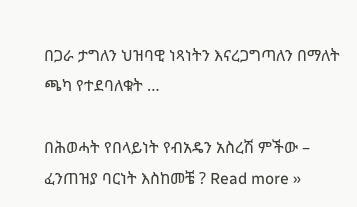በጋራ ታግለን ህዝባዊ ነጻነትን እናረጋግጣለን በማለት ጫካ የተደባለቁት …

በሕወሓት የበላይነት የብአዴን አስረሽ ምችው – ፈንጠዝያ ባርነት እስከመቼ ? Read more »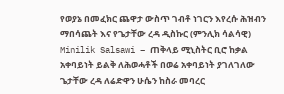የወያኔ በመፈክር ጨዋታ ውስጥ ገብቶ ነገርን እየረሱ ሕዝብን ማበሳጨት እና የጌታቸው ረዳ ዲስኩር (ምንሊክ ሳልሳዊ) Minilik Salsawi – ጠቅላይ ሚኒስትር ቢሮ ከቃል አቀባይነት ይልቅ ለሕወሓቶች በወሬ አቀባይነት ያገለገለው ጌታቸው ረዳ ለሬድዋን ሁሴን ከስራ መባረር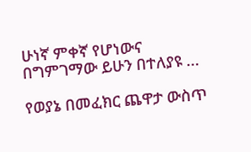ሁነኛ ምቀኛ የሆነውና በግምገማው ይሁን በተለያዩ …

የወያኔ በመፈክር ጨዋታ ውስጥ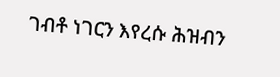ገብቶ ነገርን እየረሱ ሕዝብን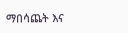ማበሳጨት እና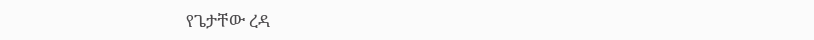የጌታቸው ረዳ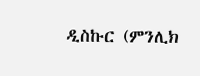ዲስኩር (ምንሊክ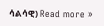ሳልሳዊ) Read more »